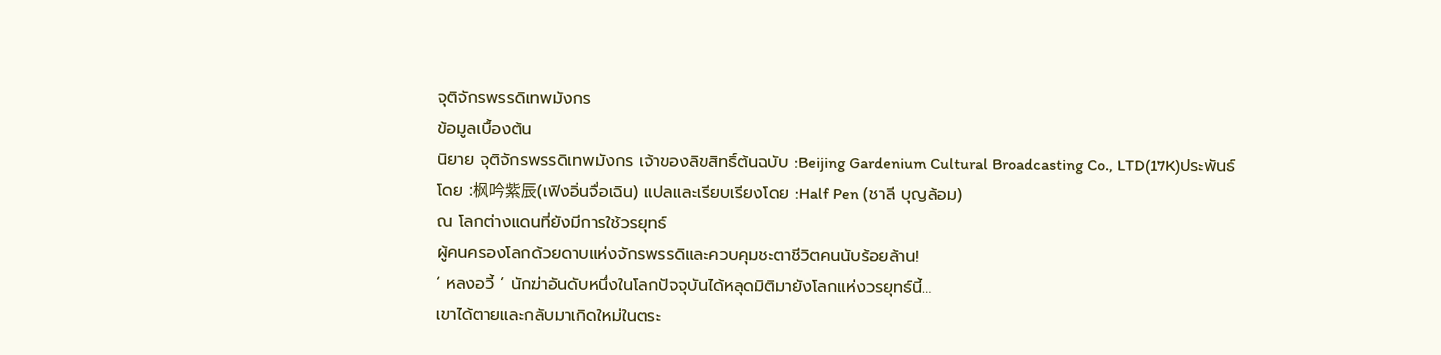จุติจักรพรรดิเทพมังกร
ข้อมูลเบื้องต้น
นิยาย จุติจักรพรรดิเทพมังกร เจ้าของลิขสิทธิ์ต้นฉบับ :Beijing Gardenium Cultural Broadcasting Co., LTD(17K)ประพันธ์โดย :枫吟紫辰(เฟิงอิ่นจื่อเฉิน) แปลและเรียบเรียงโดย :Half Pen (ชาลี บุญล้อม)
ณ โลกต่างแดนที่ยังมีการใช้วรยุทธ์
ผู้คนครองโลกด้วยดาบแห่งจักรพรรดิและควบคุมชะตาชีวิตคนนับร้อยล้าน!
‘ หลงอวี้ ’ นักฆ่าอันดับหนึ่งในโลกปัจจุบันได้หลุดมิติมายังโลกแห่งวรยุทธ์นี้…
เขาได้ตายและกลับมาเกิดใหม่ในตระ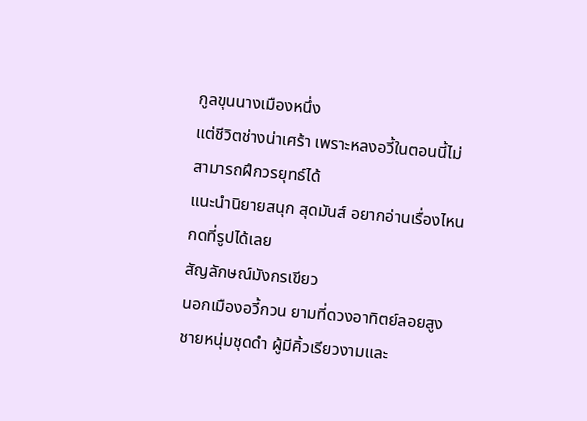กูลขุนนางเมืองหนึ่ง
แต่ชีวิตช่างน่าเศร้า เพราะหลงอวี้ในตอนนี้ไม่สามารถฝึกวรยุทธ์ได้
แนะนำนิยายสนุก สุดมันส์ อยากอ่านเรื่องไหน กดที่รูปได้เลย
สัญลักษณ์มังกรเขียว
นอกเมืองอวี้กวน ยามที่ดวงอาทิตย์ลอยสูง
ชายหนุ่มชุดดำ ผู้มีคิ้วเรียวงามและ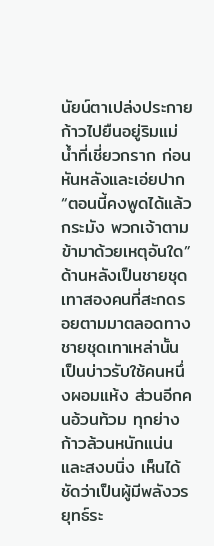นัยน์ตาเปล่งประกายก้าวไปยืนอยู่ริมแม่น้ำที่เชี่ยวกราก ก่อนหันหลังและเอ่ยปาก
“ตอนนี้คงพูดได้แล้วกระมัง พวกเจ้าตามข้ามาด้วยเหตุอันใด”
ด้านหลังเป็นชายชุดเทาสองคนที่สะกดรอยตามมาตลอดทาง
ชายชุดเทาเหล่านั้นเป็นบ่าวรับใช้คนหนึ่งผอมแห้ง ส่วนอีกคนอ้วนท้วม ทุกย่างก้าวล้วนหนักแน่นและสงบนิ่ง เห็นได้ชัดว่าเป็นผู้มีพลังวรยุทธ์ระ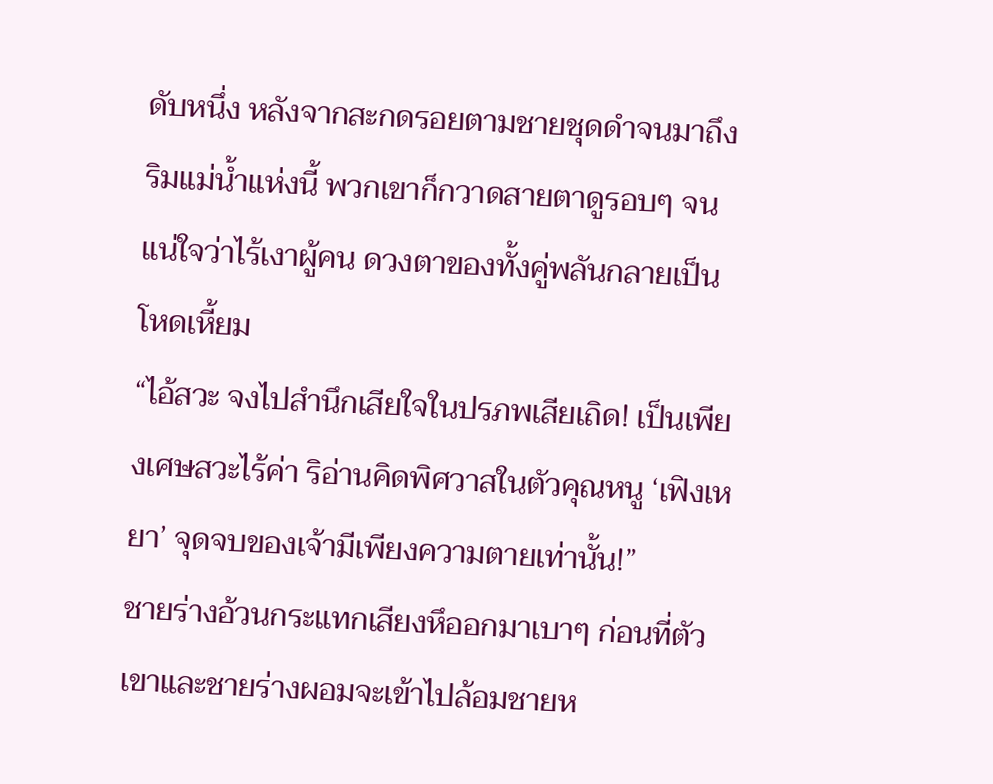ดับหนึ่ง หลังจากสะกดรอยตามชายชุดดำจนมาถึงริมแม่น้ำแห่งนี้ พวกเขาก็กวาดสายตาดูรอบๆ จนแน่ใจว่าไร้เงาผู้คน ดวงตาของทั้งคู่พลันกลายเป็นโหดเหี้ยม
“ไอ้สวะ จงไปสำนึกเสียใจในปรภพเสียเถิด! เป็นเพียงเศษสวะไร้ค่า ริอ่านคิดพิศวาสในตัวคุณหนู ‘เฟิงเหยา’ จุดจบของเจ้ามีเพียงความตายเท่านั้น!”
ชายร่างอ้วนกระแทกเสียงหึออกมาเบาๆ ก่อนที่ตัวเขาและชายร่างผอมจะเข้าไปล้อมชายห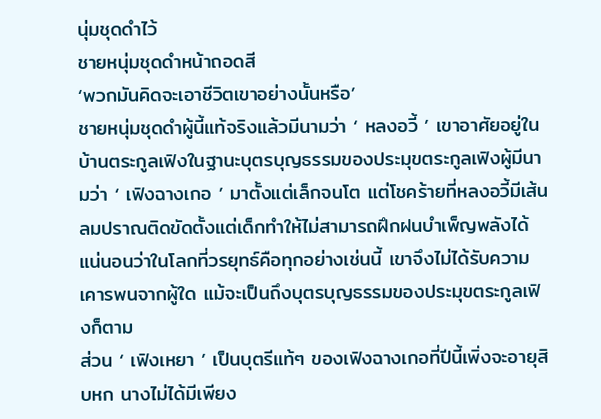นุ่มชุดดำไว้
ชายหนุ่มชุดดำหน้าถอดสี
‘พวกมันคิดจะเอาชีวิตเขาอย่างนั้นหรือ’
ชายหนุ่มชุดดำผู้นี้แท้จริงแล้วมีนามว่า ‘ หลงอวี้ ’ เขาอาศัยอยู่ในบ้านตระกูลเฟิงในฐานะบุตรบุญธรรมของประมุขตระกูลเฟิงผู้มีนามว่า ‘ เฟิงฉางเกอ ’ มาตั้งแต่เล็กจนโต แต่โชคร้ายที่หลงอวี้มีเส้นลมปราณติดขัดตั้งแต่เด็กทำให้ไม่สามารถฝึกฝนบำเพ็ญพลังได้ แน่นอนว่าในโลกที่วรยุทธ์คือทุกอย่างเช่นนี้ เขาจึงไม่ได้รับความเคารพนจากผู้ใด แม้จะเป็นถึงบุตรบุญธรรมของประมุขตระกูลเฟิงก็ตาม
ส่วน ‘ เฟิงเหยา ’ เป็นบุตรีแท้ๆ ของเฟิงฉางเกอที่ปีนี้เพิ่งจะอายุสิบหก นางไม่ได้มีเพียง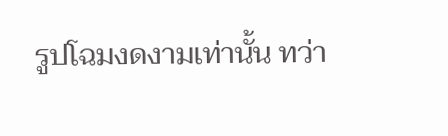รูปโฉมงดงามเท่านั้น ทว่า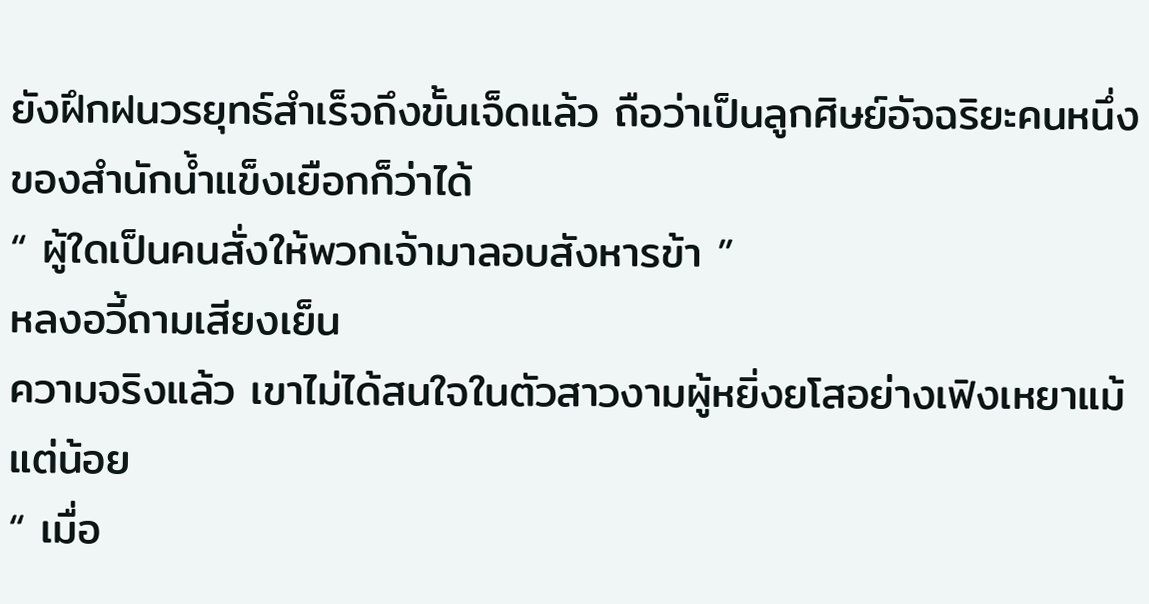ยังฝึกฝนวรยุทธ์สำเร็จถึงขั้นเจ็ดแล้ว ถือว่าเป็นลูกศิษย์อัจฉริยะคนหนึ่งของสำนักน้ำแข็งเยือกก็ว่าได้
“ ผู้ใดเป็นคนสั่งให้พวกเจ้ามาลอบสังหารข้า ”
หลงอวี้ถามเสียงเย็น
ความจริงแล้ว เขาไม่ได้สนใจในตัวสาวงามผู้หยิ่งยโสอย่างเฟิงเหยาแม้แต่น้อย
“ เมื่อ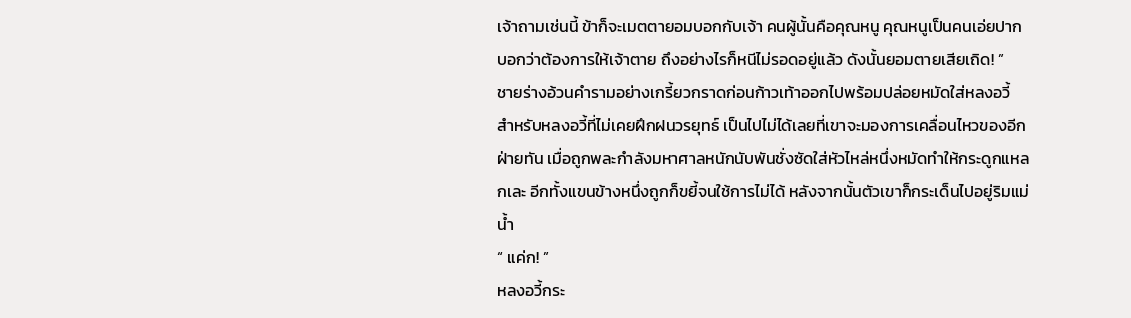เจ้าถามเช่นนี้ ข้าก็จะเมตตายอมบอกกับเจ้า คนผู้นั้นคือคุณหนู คุณหนูเป็นคนเอ่ยปากบอกว่าต้องการให้เจ้าตาย ถึงอย่างไรก็หนีไม่รอดอยู่แล้ว ดังนั้นยอมตายเสียเถิด! ”
ชายร่างอ้วนคำรามอย่างเกรี้ยวกราดก่อนก้าวเท้าออกไปพร้อมปล่อยหมัดใส่หลงอวี้
สำหรับหลงอวี้ที่ไม่เคยฝึกฝนวรยุทธ์ เป็นไปไม่ได้เลยที่เขาจะมองการเคลื่อนไหวของอีกฝ่ายทัน เมื่อถูกพละกำลังมหาศาลหนักนับพันชั่งซัดใส่หัวไหล่หนึ่งหมัดทำให้กระดูกแหลกเละ อีกทั้งแขนข้างหนึ่งถูกก็ขยี้จนใช้การไม่ได้ หลังจากนั้นตัวเขาก็กระเด็นไปอยู่ริมแม่น้ำ
“ แค่ก! ”
หลงอวี้กระ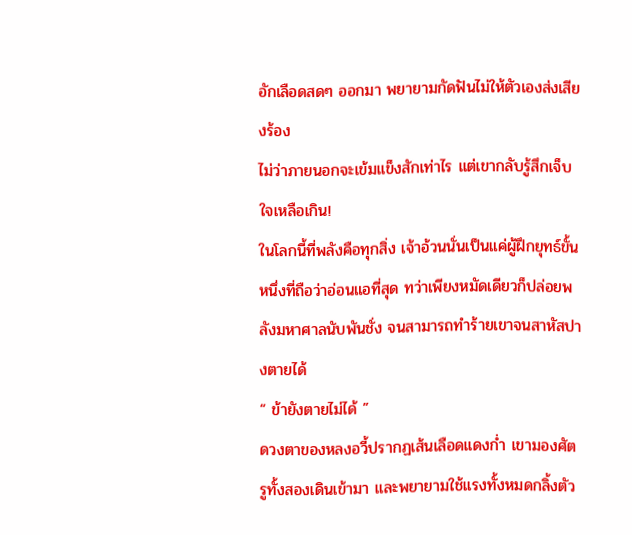อักเลือดสดๆ ออกมา พยายามกัดฟันไม่ให้ตัวเองส่งเสียงร้อง
ไม่ว่าภายนอกจะเข้มแข็งสักเท่าไร แต่เขากลับรู้สึกเจ็บใจเหลือเกิน!
ในโลกนี้ที่พลังคือทุกสิ่ง เจ้าอ้วนนั่นเป็นแค่ผู้ฝึกยุทธ์ขั้นหนึ่งที่ถือว่าอ่อนแอที่สุด ทว่าเพียงหมัดเดียวก็ปล่อยพลังมหาศาลนับพันชั่ง จนสามารถทำร้ายเขาจนสาหัสปางตายได้
“ ข้ายังตายไม่ได้ ”
ดวงตาของหลงอวี้ปรากฏเส้นเลือดแดงก่ำ เขามองศัตรูทั้งสองเดินเข้ามา และพยายามใช้แรงทั้งหมดกลิ้งตัว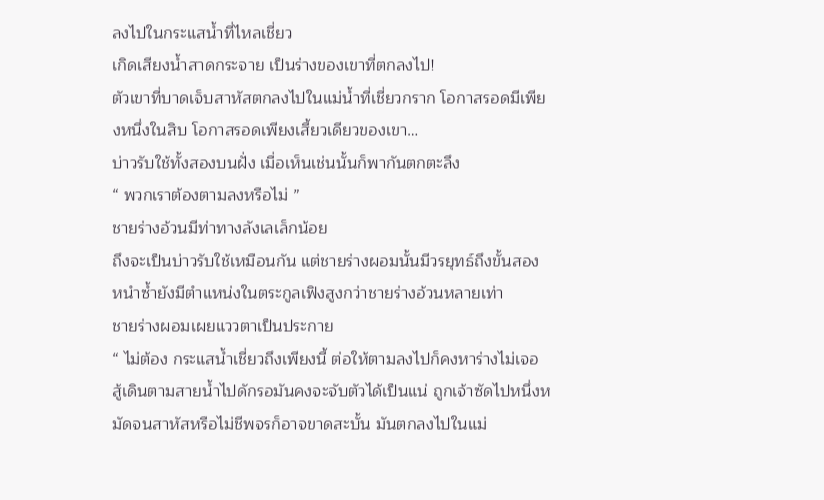ลงไปในกระแสน้ำที่ไหลเชี่ยว
เกิดเสียงน้ำสาดกระจาย เป็นร่างของเขาที่ตกลงไป!
ตัวเขาที่บาดเจ็บสาหัสตกลงไปในแม่น้ำที่เชี่ยวกราก โอกาสรอดมีเพียงหนึ่งในสิบ โอกาสรอดเพียงเสี้ยวเดียวของเขา…
บ่าวรับใช้ทั้งสองบนฝั่ง เมื่อเห็นเช่นนั้นก็พากันตกตะลึง
“ พวกเราต้องตามลงหรือไม่ ”
ชายร่างอ้วนมีท่าทางลังเลเล็กน้อย
ถึงจะเป็นบ่าวรับใช้เหมือนกัน แต่ชายร่างผอมนั้นมีวรยุทธ์ถึงขั้นสอง หนำซ้ำยังมีตำแหน่งในตระกูลเฟิงสูงกว่าชายร่างอ้วนหลายเท่า
ชายร่างผอมเผยแววตาเป็นประกาย
“ ไม่ต้อง กระแสน้ำเชี่ยวถึงเพียงนี้ ต่อให้ตามลงไปก็คงหาร่างไม่เจอ สู้เดินตามสายน้ำไปดักรอมันคงจะจับตัวได้เป็นแน่ ถูกเจ้าซัดไปหนึ่งหมัดจนสาหัสหรือไม่ชีพจรก็อาจขาดสะบั้น มันตกลงไปในแม่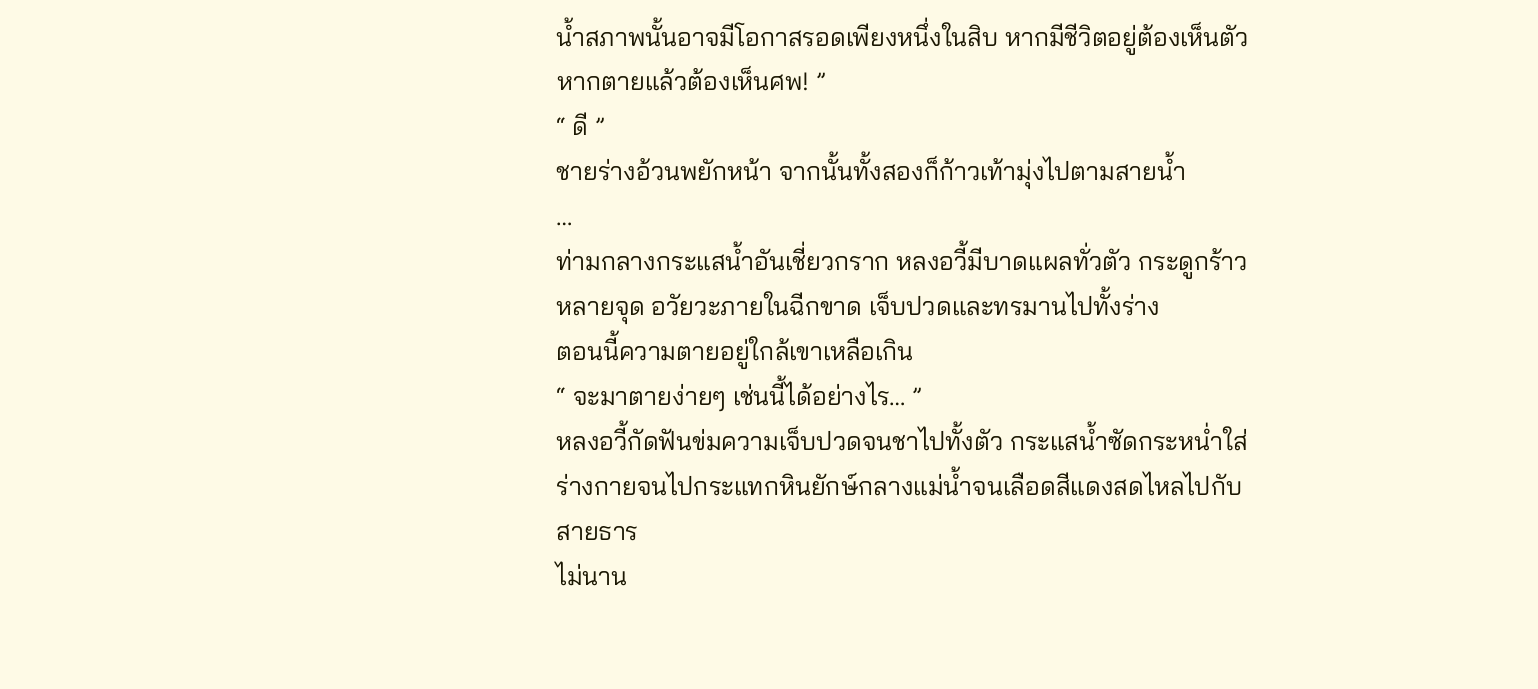น้ำสภาพนั้นอาจมีโอกาสรอดเพียงหนึ่งในสิบ หากมีชีวิตอยู่ต้องเห็นตัว หากตายแล้วต้องเห็นศพ! ”
“ ดี ”
ชายร่างอ้วนพยักหน้า จากนั้นทั้งสองก็ก้าวเท้ามุ่งไปตามสายน้ำ
…
ท่ามกลางกระแสน้ำอันเชี่ยวกราก หลงอวี้มีบาดแผลทั่วตัว กระดูกร้าวหลายจุด อวัยวะภายในฉีกขาด เจ็บปวดและทรมานไปทั้งร่าง
ตอนนี้ความตายอยู่ใกล้เขาเหลือเกิน
“ จะมาตายง่ายๆ เช่นนี้ได้อย่างไร… ”
หลงอวี้กัดฟันข่มความเจ็บปวดจนชาไปทั้งตัว กระแสน้ำซัดกระหน่ำใส่ร่างกายจนไปกระแทกหินยักษ์กลางแม่น้ำจนเลือดสีแดงสดไหลไปกับสายธาร
ไม่นาน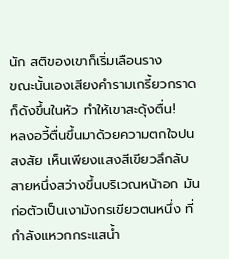นัก สติของเขาก็เริ่มเลือนราง
ขณะนั้นเองเสียงคำรามเกรี้ยวกราดก็ดังขึ้นในหัว ทำให้เขาสะดุ้งตื่น!
หลงอวี้ตื่นขึ้นมาด้วยความตกใจปนสงสัย เห็นเพียงแสงสีเขียวลึกลับสายหนึ่งสว่างขึ้นบริเวณหน้าอก มันก่อตัวเป็นเงามังกรเขียวตนหนึ่ง ที่กำลังแหวกกระแสน้ำ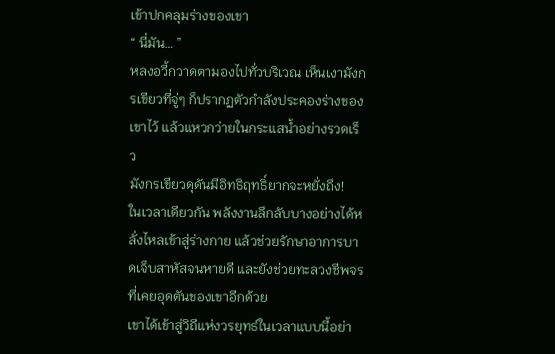เข้าปกคลุมร่างของเขา
“ นี่มัน… ”
หลงอวี้กวาดตามองไปทั่วบริเวณ เห็นเงามังกรเขียวที่จู่ๆ ก็ปรากฏตัวกำลังประคองร่างของเขาไว้ แล้วแหวกว่ายในกระแสน้ำอย่างรวดเร็ว
มังกรเขียวดุดันมีอิทธิฤทธิ์ยากจะหยั่งถึง!
ในเวลาเดียวกัน พลังงานลึกลับบางอย่างได้หลั่งไหลเข้าสู่ร่างกาย แล้วช่วยรักษาอาการบาดเจ็บสาหัสจนหายดี และยังช่วยทะลวงชีพจรที่เคยอุดตันของเขาอีกด้วย
เขาได้เข้าสู่วิถีแห่งวรยุทธ์ในเวลาแบบนี้อย่า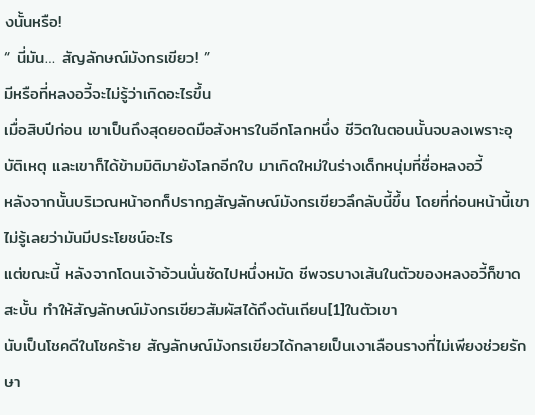งนั้นหรือ!
“ นี่มัน… สัญลักษณ์มังกรเขียว! ”
มีหรือที่หลงอวี้จะไม่รู้ว่าเกิดอะไรขึ้น
เมื่อสิบปีก่อน เขาเป็นถึงสุดยอดมือสังหารในอีกโลกหนึ่ง ชีวิตในตอนนั้นจบลงเพราะอุบัติเหตุ และเขาก็ได้ข้ามมิติมายังโลกอีกใบ มาเกิดใหม่ในร่างเด็กหนุ่มที่ชื่อหลงอวี้
หลังจากนั้นบริเวณหน้าอกก็ปรากฏสัญลักษณ์มังกรเขียวลึกลับนี้ขึ้น โดยที่ก่อนหน้านี้เขาไม่รู้เลยว่ามันมีประโยชน์อะไร
แต่ขณะนี้ หลังจากโดนเจ้าอ้วนนั่นซัดไปหนึ่งหมัด ชีพจรบางเส้นในตัวของหลงอวี้ก็ขาดสะบั้น ทำให้สัญลักษณ์มังกรเขียวสัมผัสได้ถึงตันเถียน[1]ในตัวเขา
นับเป็นโชคดีในโชคร้าย สัญลักษณ์มังกรเขียวได้กลายเป็นเงาเลือนรางที่ไม่เพียงช่วยรักษา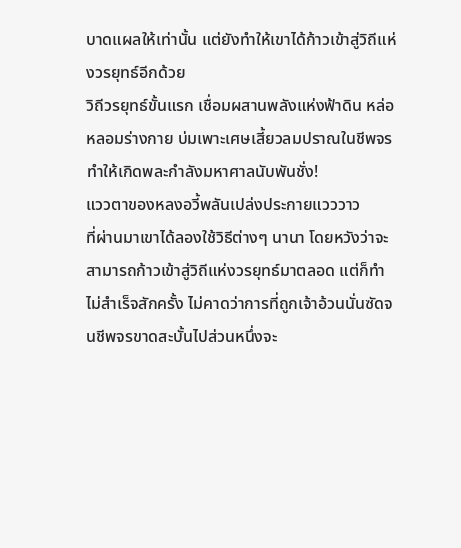บาดแผลให้เท่านั้น แต่ยังทำให้เขาได้ก้าวเข้าสู่วิถีแห่งวรยุทธ์อีกด้วย
วิถีวรยุทธ์ขั้นแรก เชื่อมผสานพลังแห่งฟ้าดิน หล่อหลอมร่างกาย บ่มเพาะเศษเสี้ยวลมปราณในชีพจร ทำให้เกิดพละกำลังมหาศาลนับพันชั่ง!
แววตาของหลงอวี้พลันเปล่งประกายแวววาว
ที่ผ่านมาเขาได้ลองใช้วิธีต่างๆ นานา โดยหวังว่าจะสามารถก้าวเข้าสู่วิถีแห่งวรยุทธ์มาตลอด แต่ก็ทำไม่สำเร็จสักครั้ง ไม่คาดว่าการที่ถูกเจ้าอ้วนนั่นซัดจนชีพจรขาดสะบั้นไปส่วนหนึ่งจะ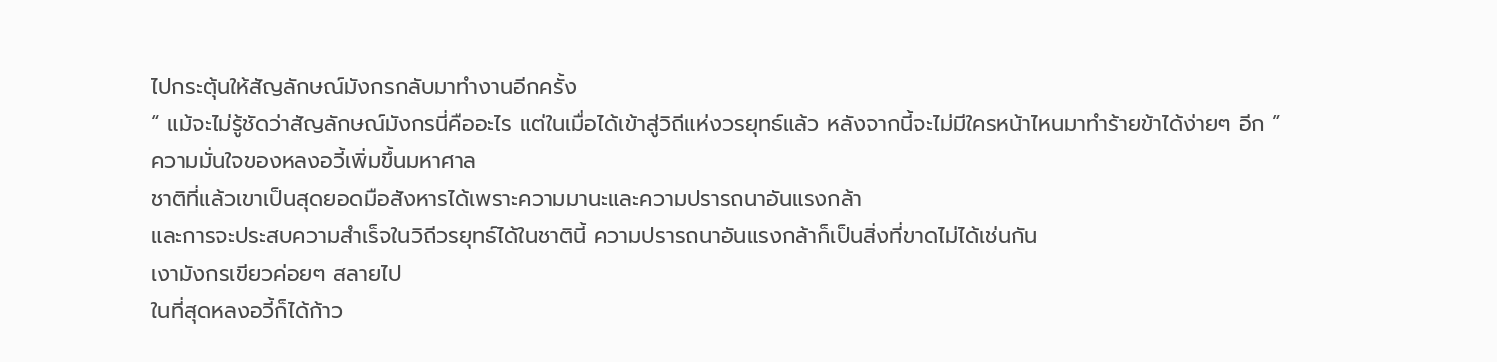ไปกระตุ้นให้สัญลักษณ์มังกรกลับมาทำงานอีกครั้ง
“ แม้จะไม่รู้ชัดว่าสัญลักษณ์มังกรนี่คืออะไร แต่ในเมื่อได้เข้าสู่วิถีแห่งวรยุทธ์แล้ว หลังจากนี้จะไม่มีใครหน้าไหนมาทำร้ายข้าได้ง่ายๆ อีก ”
ความมั่นใจของหลงอวี้เพิ่มขึ้นมหาศาล
ชาติที่แล้วเขาเป็นสุดยอดมือสังหารได้เพราะความมานะและความปรารถนาอันแรงกล้า
และการจะประสบความสำเร็จในวิถีวรยุทธ์ได้ในชาตินี้ ความปรารถนาอันแรงกล้าก็เป็นสิ่งที่ขาดไม่ได้เช่นกัน
เงามังกรเขียวค่อยๆ สลายไป
ในที่สุดหลงอวี้ก็ได้ก้าว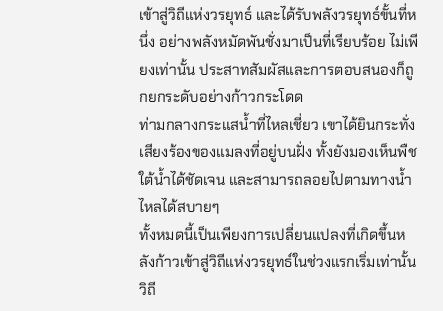เข้าสู่วิถีแห่งวรยุทธ์ และได้รับพลังวรยุทธ์ขั้นที่หนึ่ง อย่างพลังหมัดพันชั่งมาเป็นที่เรียบร้อย ไม่เพียงเท่านั้น ประสาทสัมผัสและการตอบสนองก็ถูกยกระดับอย่างก้าวกระโดด
ท่ามกลางกระแสน้ำที่ไหลเชี่ยว เขาได้ยินกระทั่งเสียงร้องของแมลงที่อยู่บนฝั่ง ทั้งยังมองเห็นพืชใต้น้ำได้ชัดเจน และสามารถลอยไปตามทางน้ำไหลได้สบายๆ
ทั้งหมดนี้เป็นเพียงการเปลี่ยนแปลงที่เกิดขึ้นหลังก้าวเข้าสู่วิถีแห่งวรยุทธ์ในช่วงแรกเริ่มเท่านั้น
วิถี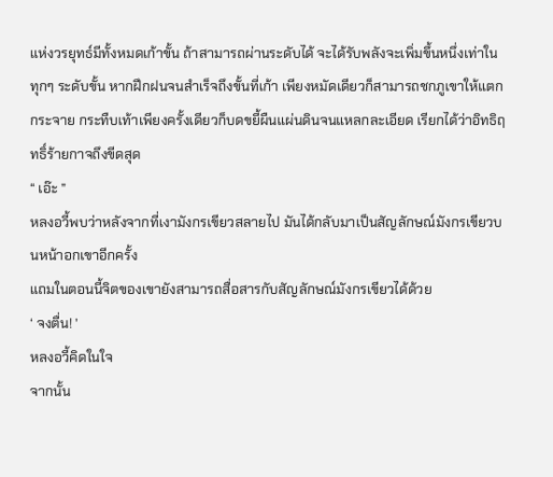แห่งวรยุทธ์มีทั้งหมดเก้าขั้น ถ้าสามารถผ่านระดับได้ จะได้รับพลังจะเพิ่มขึ้นหนึ่งเท่าในทุกๆ ระดับขั้น หากฝึกฝนจนสำเร็จถึงขั้นที่เก้า เพียงหมัดเดียวก็สามารถชกภูเขาให้แตกกระจาย กระทืบเท้าเพียงครั้งเดียวก็บดขยี้ผืนแผ่นดินจนแหลกละเอียด เรียกได้ว่าอิทธิฤทธิ์ร้ายกาจถึงขีดสุด
“ เอ๊ะ ”
หลงอวี้พบว่าหลังจากที่เงามังกรเขียวสลายไป มันได้กลับมาเป็นสัญลักษณ์มังกรเขียวบนหน้าอกเขาอีกครั้ง
แถมในตอนนี้จิตของเขายังสามารถสื่อสารกับสัญลักษณ์มังกรเขียวได้ด้วย
‘ จงตื่น! ’
หลงอวี้คิดในใจ
จากนั้น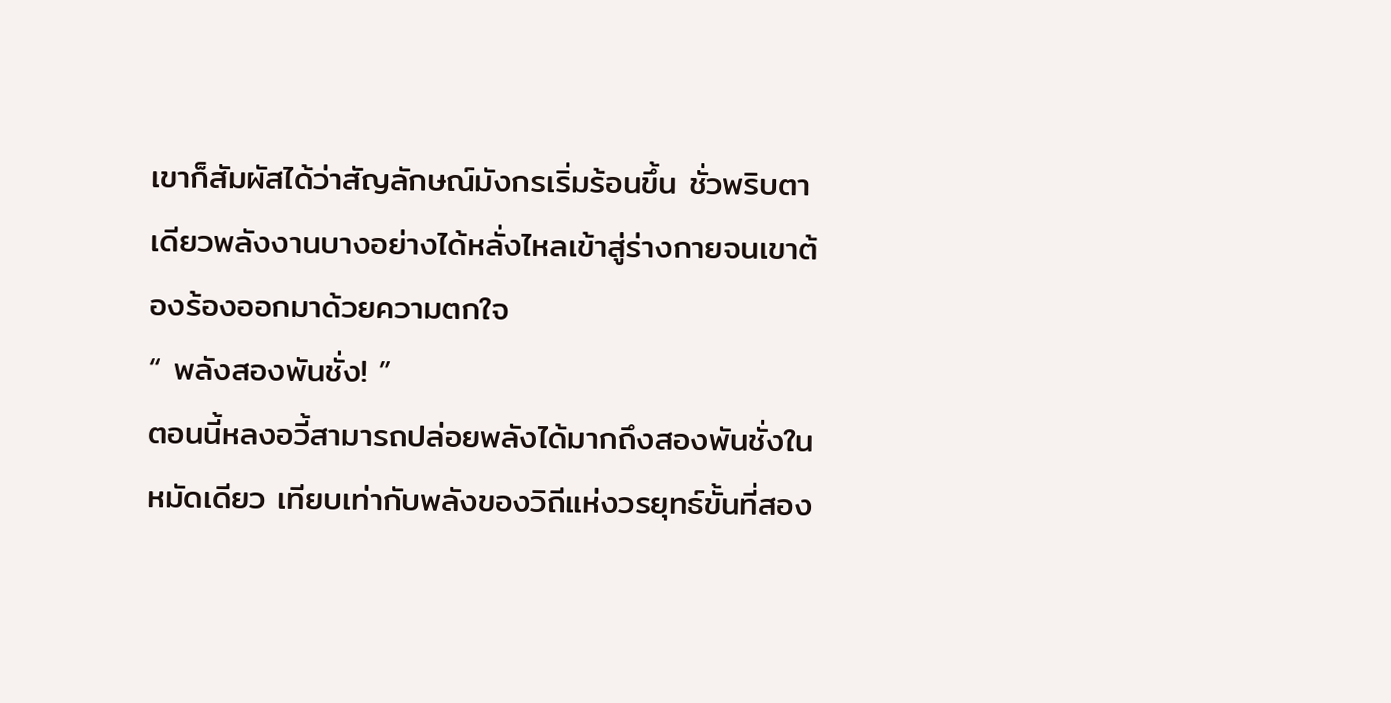เขาก็สัมผัสได้ว่าสัญลักษณ์มังกรเริ่มร้อนขึ้น ชั่วพริบตาเดียวพลังงานบางอย่างได้หลั่งไหลเข้าสู่ร่างกายจนเขาต้องร้องออกมาด้วยความตกใจ
“ พลังสองพันชั่ง! ”
ตอนนี้หลงอวี้สามารถปล่อยพลังได้มากถึงสองพันชั่งในหมัดเดียว เทียบเท่ากับพลังของวิถีแห่งวรยุทธ์ขั้นที่สอง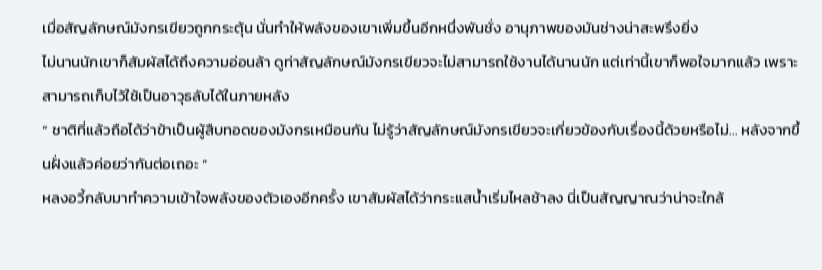เมื่อสัญลักษณ์มังกรเขียวถูกกระตุ้น นั่นทำให้พลังของเขาเพิ่มขึ้นอีกหนึ่งพันชั่ง อานุภาพของมันช่างน่าสะพรึงยิ่ง
ไม่นานนักเขาก็สัมผัสได้ถึงความอ่อนล้า ดูท่าสัญลักษณ์มังกรเขียวจะไม่สามารถใช้งานได้นานนัก แต่เท่านี้เขาก็พอใจมากแล้ว เพราะสามารถเก็บไว้ใช้เป็นอาวุธลับได้ในภายหลัง
“ ชาติที่แล้วถือได้ว่าข้าเป็นผู้สืบทอดของมังกรเหมือนกัน ไม่รู้ว่าสัญลักษณ์มังกรเขียวจะเกี่ยวข้องกับเรื่องนี้ด้วยหรือไม่… หลังจากขึ้นฝั่งแล้วค่อยว่ากันต่อเถอะ ”
หลงอวี้กลับมาทำความเข้าใจพลังของตัวเองอีกครั้ง เขาสัมผัสได้ว่ากระแสน้ำเริ่มไหลช้าลง นี่เป็นสัญญาณว่าน่าจะใกล้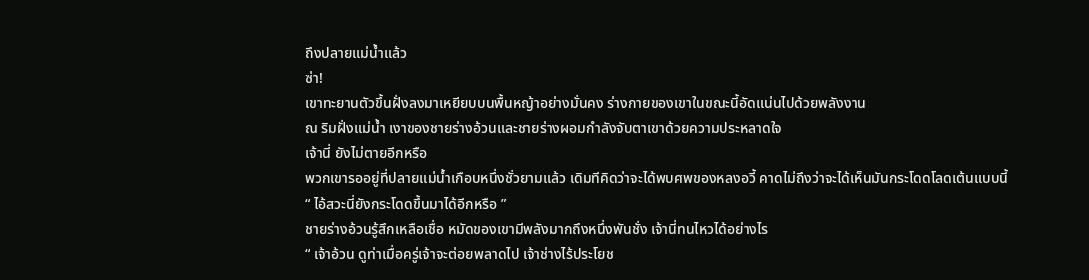ถึงปลายแม่น้ำแล้ว
ซ่า!
เขาทะยานตัวขึ้นฝั่งลงมาเหยียบบนพื้นหญ้าอย่างมั่นคง ร่างกายของเขาในขณะนี้อัดแน่นไปด้วยพลังงาน
ณ ริมฝั่งแม่น้ำ เงาของชายร่างอ้วนและชายร่างผอมกำลังจับตาเขาด้วยความประหลาดใจ
เจ้านี่ ยังไม่ตายอีกหรือ
พวกเขารออยู่ที่ปลายแม่น้ำเกือบหนึ่งชั่วยามแล้ว เดิมทีคิดว่าจะได้พบศพของหลงอวี้ คาดไม่ถึงว่าจะได้เห็นมันกระโดดโลดเต้นแบบนี้
“ ไอ้สวะนี่ยังกระโดดขึ้นมาได้อีกหรือ ”
ชายร่างอ้วนรู้สึกเหลือเชื่อ หมัดของเขามีพลังมากถึงหนึ่งพันชั่ง เจ้านี่ทนไหวได้อย่างไร
“ เจ้าอ้วน ดูท่าเมื่อครู่เจ้าจะต่อยพลาดไป เจ้าช่างไร้ประโยช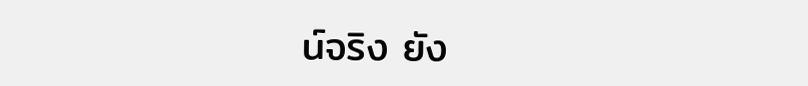น์จริง ยัง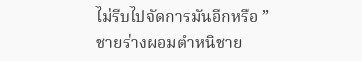ไม่รีบไปจัดการมันอีกหรือ ”
ชายร่างผอมตำหนิชาย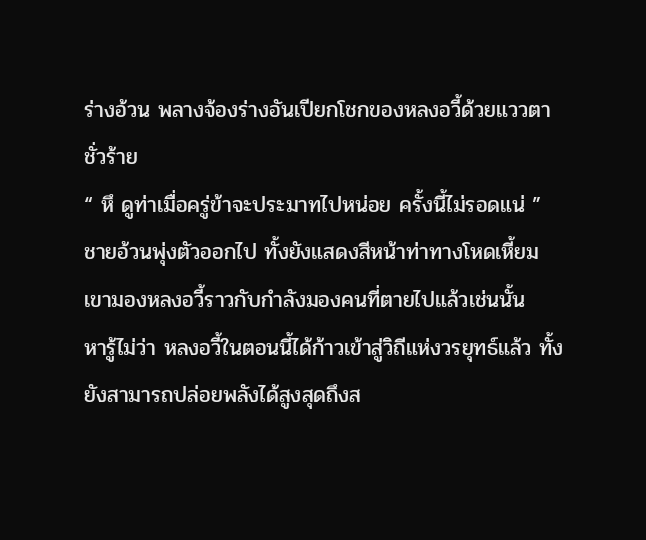ร่างอ้วน พลางจ้องร่างอันเปียกโชกของหลงอวี้ด้วยแววตาชั่วร้าย
“ หึ ดูท่าเมื่อครู่ข้าจะประมาทไปหน่อย ครั้งนี้ไม่รอดแน่ ”
ชายอ้วนพุ่งตัวออกไป ทั้งยังแสดงสีหน้าท่าทางโหดเหี้ยม เขามองหลงอวี้ราวกับกำลังมองคนที่ตายไปแล้วเช่นนั้น
หารู้ไม่ว่า หลงอวี้ในตอนนี้ได้ก้าวเข้าสู่วิถีแห่งวรยุทธ์แล้ว ทั้งยังสามารถปล่อยพลังได้สูงสุดถึงส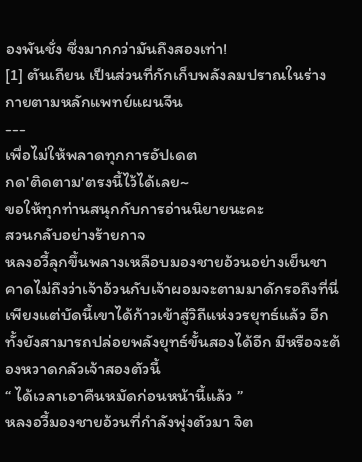องพันชั่ง ซึ่งมากกว่ามันถึงสองเท่า!
[1] ตันเถียน เป็นส่วนที่กักเก็บพลังลมปราณในร่างกายตามหลักแพทย์แผนจีน
---
เพื่อไม่ให้พลาดทุกการอัปเดต
กด'ติดตาม'ตรงนี้ไว้ได้เลย~
ขอให้ทุกท่านสนุกกับการอ่านนิยายนะคะ
สวนกลับอย่างร้ายกาจ
หลงอวี้ลุกขึ้นพลางเหลือบมองชายอ้วนอย่างเย็นชา
คาดไม่ถึงว่าเจ้าอ้วนกับเจ้าผอมจะตามมาดักรอถึงที่นี่ เพียงแต่บัดนี้เขาได้ก้าวเข้าสู่วิถีแห่งวรยุทธ์แล้ว อีกทั้งยังสามารถปล่อยพลังยุทธ์ขั้นสองได้อีก มีหรือจะต้องหวาดกลัวเจ้าสองตัวนี้
“ ได้เวลาเอาคืนหมัดก่อนหน้านี้แล้ว ”
หลงอวี้มองชายอ้วนที่กำลังพุ่งตัวมา จิต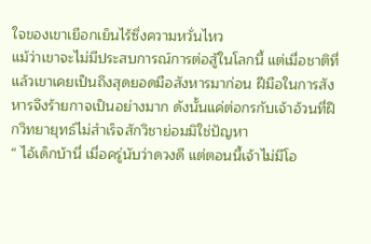ใจของเขาเยือกเย็นไร้ซึ่งความหวั่นไหว
แม้ว่าเขาจะไม่มีประสบการณ์การต่อสู้ในโลกนี้ แต่เมื่อชาติที่แล้วเขาเคยเป็นถึงสุดยอดมือสังหารมาก่อน ฝีมือในการสังหารจึงร้ายกาจเป็นอย่างมาก ดังนั้นแค่ต่อกรกับเจ้าอ้วนที่ฝึกวิทยายุทธ์ไม่สำเร็จสักวิชาย่อมมิใช่ปัญหา
“ ไอ้เด็กบ้านี่ เมื่อครู่นับว่าดวงดี แต่ตอนนี้เจ้าไม่มีโอ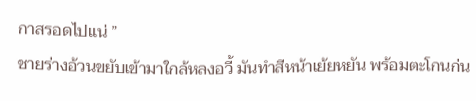กาสรอดไปแน่ ”
ชายร่างอ้วนขยับเข้ามาใกล้หลงอวี้ มันทำสีหน้าเย้ยหยัน พร้อมตะโกนก่น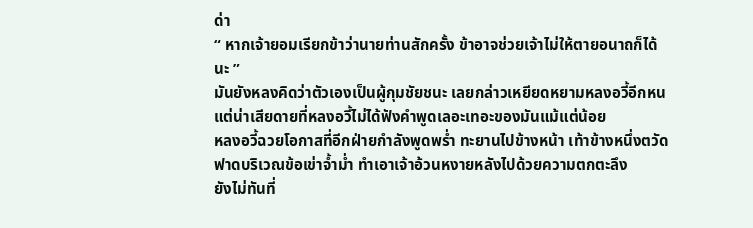ด่า
“ หากเจ้ายอมเรียกข้าว่านายท่านสักครั้ง ข้าอาจช่วยเจ้าไม่ให้ตายอนาถก็ได้นะ ”
มันยังหลงคิดว่าตัวเองเป็นผู้กุมชัยชนะ เลยกล่าวเหยียดหยามหลงอวี้อีกหน แต่น่าเสียดายที่หลงอวี้ไม่ได้ฟังคำพูดเลอะเทอะของมันแม้แต่น้อย
หลงอวี้ฉวยโอกาสที่อีกฝ่ายกำลังพูดพร่ำ ทะยานไปข้างหน้า เท้าข้างหนึ่งตวัดฟาดบริเวณข้อเข่าจ้ำม่ำ ทำเอาเจ้าอ้วนหงายหลังไปด้วยความตกตะลึง
ยังไม่ทันที่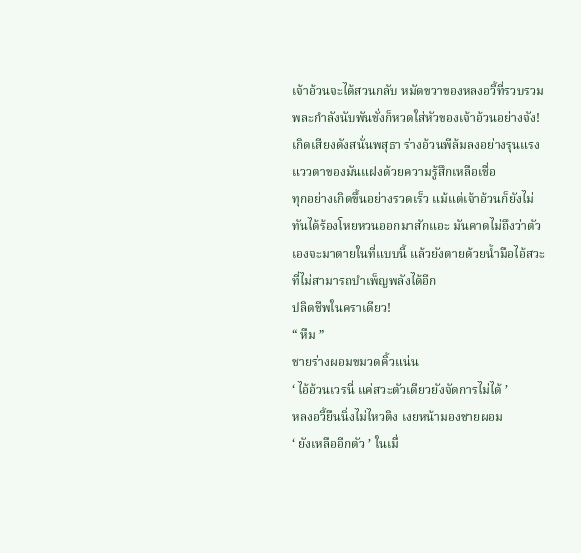เจ้าอ้วนจะได้สวนกลับ หมัดขวาของหลงอวี้ที่รวบรวมพละกำลังนับพันชั่งก็หวดใส่หัวของเจ้าอ้วนอย่างจัง!
เกิดเสียงดังสนั่นพสุธา ร่างอ้วนพีล้มลงอย่างรุนแรง แววตาของมันแฝงด้วยความรู้สึกเหลือเชื่อ
ทุกอย่างเกิดขึ้นอย่างรวดเร็ว แม้แต่เจ้าอ้วนก็ยังไม่ทันได้ร้องโหยหวนออกมาสักแอะ มันคาดไม่ถึงว่าตัวเองจะมาตายในที่แบบนี้ แล้วยังตายด้วยน้ำมือไอ้สวะที่ไม่สามารถบำเพ็ญพลังได้อีก
ปลิดชีพในคราเดียว!
“ หืม ”
ชายร่างผอมขมวดคิ้วแน่น
‘ ไอ้อ้วนเวรนี่ แค่สวะตัวเดียวยังจัดการไม่ได้ ’
หลงอวี้ยืนนิ่งไม่ไหวติง เงยหน้ามองชายผอม
‘ ยังเหลืออีกตัว ’ ในเมื่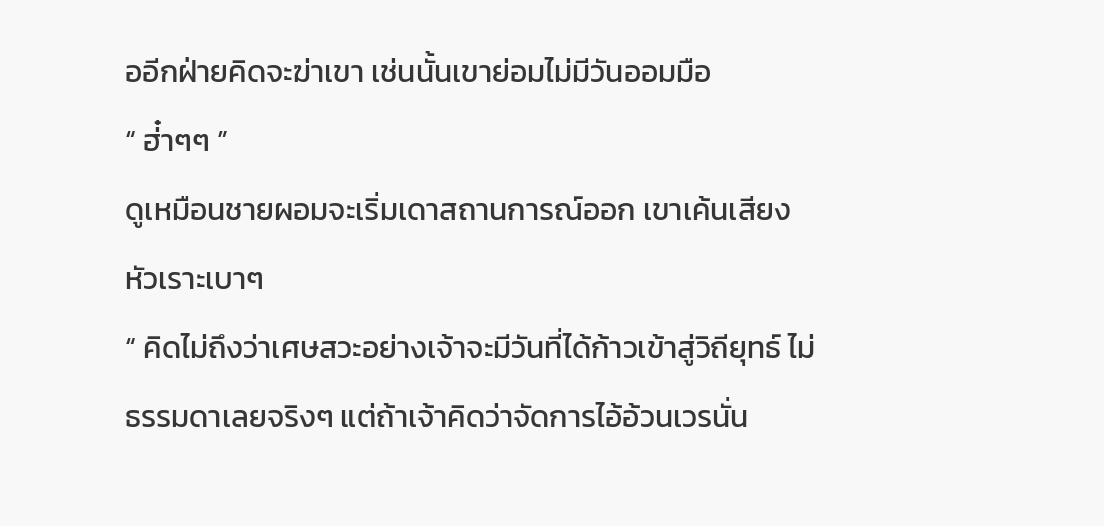ออีกฝ่ายคิดจะฆ่าเขา เช่นนั้นเขาย่อมไม่มีวันออมมือ
“ ฮ่๋าๆๆ ”
ดูเหมือนชายผอมจะเริ่มเดาสถานการณ์ออก เขาเค้นเสียงหัวเราะเบาๆ
“ คิดไม่ถึงว่าเศษสวะอย่างเจ้าจะมีวันที่ได้ก้าวเข้าสู่วิถียุทธ์ ไม่ธรรมดาเลยจริงๆ แต่ถ้าเจ้าคิดว่าจัดการไอ้อ้วนเวรนั่น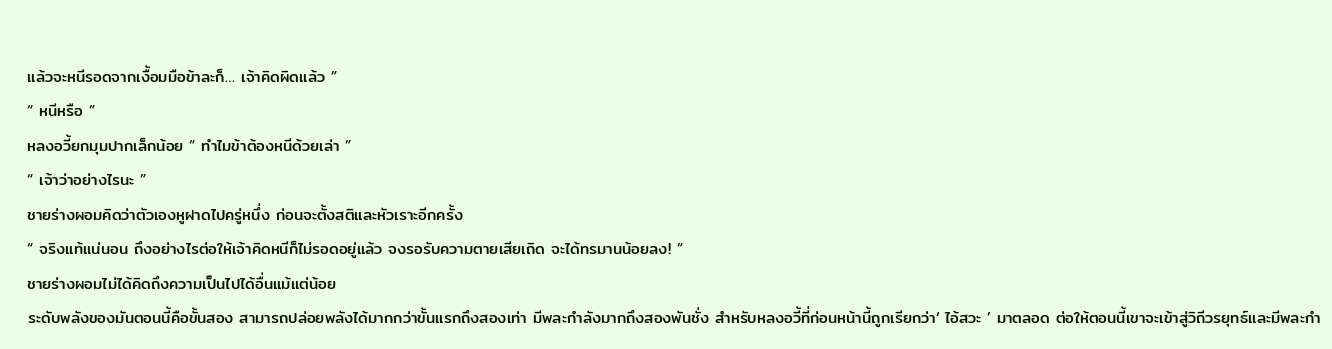แล้วจะหนีรอดจากเงื้อมมือข้าละก็… เจ้าคิดผิดแล้ว ”
“ หนีหรือ ”
หลงอวี้ยกมุมปากเล็กน้อย “ ทำไมข้าต้องหนีด้วยเล่า ”
“ เจ้าว่าอย่างไรนะ ”
ชายร่างผอมคิดว่าตัวเองหูฝาดไปครู่หนึ่ง ก่อนจะตั้งสติและหัวเราะอีกครั้ง
“ จริงแท้แน่นอน ถึงอย่างไรต่อให้เจ้าคิดหนีก็ไม่รอดอยู่แล้ว จงรอรับความตายเสียเถิด จะได้ทรมานน้อยลง! ”
ชายร่างผอมไม่ได้คิดถึงความเป็นไปได้อื่นแม้แต่น้อย
ระดับพลังของมันตอนนี้คือขั้นสอง สามารถปล่อยพลังได้มากกว่าขั้นแรกถึงสองเท่า มีพละกำลังมากถึงสองพันชั่ง สำหรับหลงอวี้ที่ก่อนหน้านี้ถูกเรียกว่า‘ ไอ้สวะ ’ มาตลอด ต่อให้ตอนนี้เขาจะเข้าสู่วิถีวรยุทธ์และมีพละกำ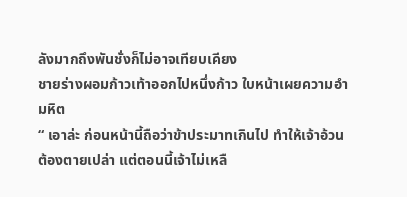ลังมากถึงพันชั่งก็ไม่อาจเทียบเคียง
ชายร่างผอมก้าวเท้าออกไปหนึ่งก้าว ใบหน้าเผยความอำมหิต
“ เอาล่ะ ก่อนหน้านี้ถือว่าข้าประมาทเกินไป ทำให้เจ้าอ้วนต้องตายเปล่า แต่ตอนนี้เจ้าไม่เหลื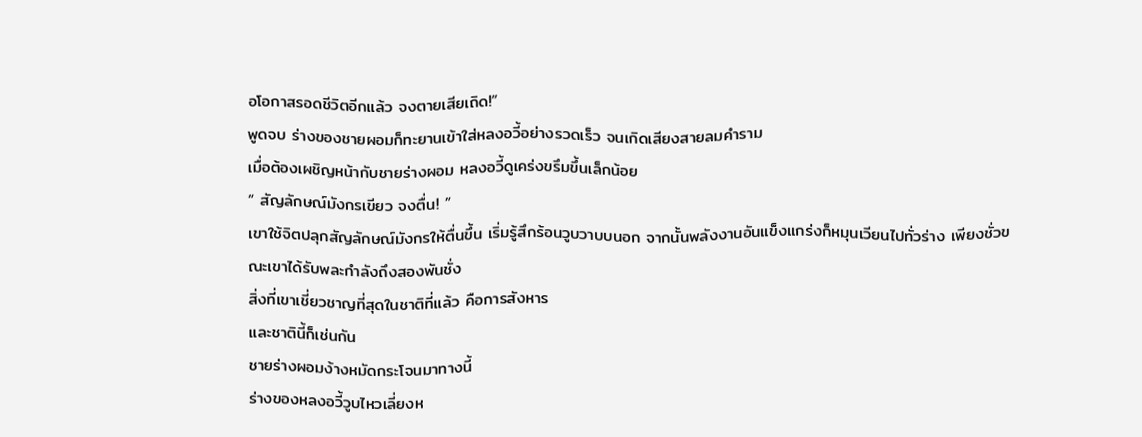อโอกาสรอดชีวิตอีกแล้ว จงตายเสียเถิด!”
พูดจบ ร่างของชายผอมก็ทะยานเข้าใส่หลงอวี้อย่างรวดเร็ว จนเกิดเสียงสายลมคำราม
เมื่อต้องเผชิญหน้ากับชายร่างผอม หลงอวี้ดูเคร่งขรึมขึ้นเล็กน้อย
“ สัญลักษณ์มังกรเขียว จงตื่น! ”
เขาใช้จิตปลุกสัญลักษณ์มังกรให้ตื่นขึ้น เริ่มรู้สึกร้อนวูบวาบบนอก จากนั้นพลังงานอันแข็งแกร่งก็หมุนเวียนไปทั่วร่าง เพียงชั่วขณะเขาได้รับพละกำลังถึงสองพันชั่ง
สิ่งที่เขาเชี่ยวชาญที่สุดในชาติที่แล้ว คือการสังหาร
และชาตินี้ก็เช่นกัน
ชายร่างผอมง้างหมัดกระโจนมาทางนี้
ร่างของหลงอวี้วูบไหวเลี่ยงห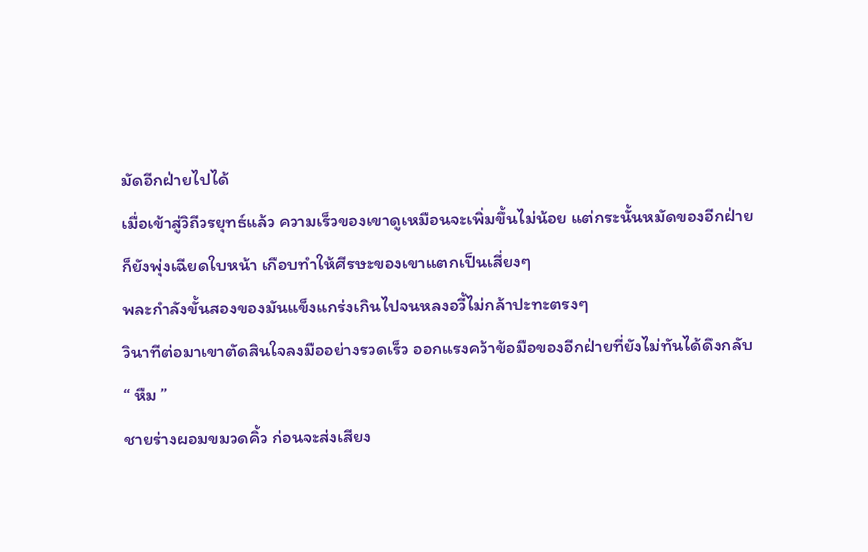มัดอีกฝ่ายไปได้
เมื่อเข้าสู่วิถีวรยุทธ์แล้ว ความเร็วของเขาดูเหมือนจะเพิ่มขึ้นไม่น้อย แต่กระนั้นหมัดของอีกฝ่ายก็ยังพุ่งเฉียดใบหน้า เกือบทำให้ศีรษะของเขาแตกเป็นเสี่ยงๆ
พละกำลังขั้นสองของมันแข็งแกร่งเกินไปจนหลงอวี้ไม่กล้าปะทะตรงๆ
วินาทีต่อมาเขาตัดสินใจลงมืออย่างรวดเร็ว ออกแรงคว้าข้อมือของอีกฝ่ายที่ยังไม่ทันได้ดึงกลับ
“ หืม ”
ชายร่างผอมขมวดคิ้ว ก่อนจะส่งเสียง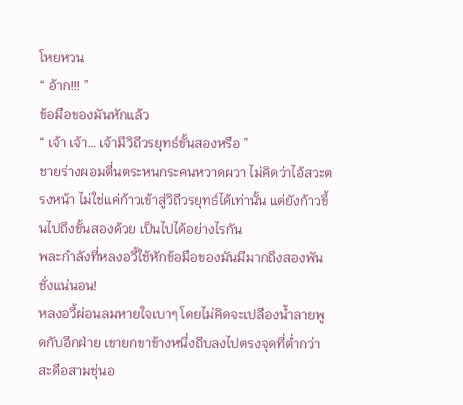โหยหวน
“ อ้าก!!! ”
ข้อมือของมันหักแล้ว
“ เจ้า เจ้า… เจ้ามีวิถีวรยุทธ์ขั้นสองหรือ ”
ชายร่างผอมตื่นตระหนกระคนหวาดผวา ไม่คิดว่าไอ้สวะตรงหน้า ไม่ใช่แค่ก้าวเข้าสู่วิถีวรยุทธ์ได้เท่านั้น แต่ยังก้าวขึ้นไปถึงขั้นสองด้วย เป็นไปได้อย่างไรกัน
พละกำลังที่หลงอวี้ใช้หักข้อมือของมันมีมากถึงสองพันชั่งแน่นอน!
หลงอวี้ผ่อนลมหายใจเบาๆ โดยไม่คิดจะเปลืองน้ำลายพูดกับอีกฝ่าย เขายกขาข้างหนึ่งถีบลงไปตรงจุดที่ต่ำกว่าสะดือสามชุ่นอ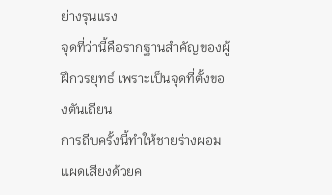ย่างรุนแรง
จุดที่ว่านี้คือรากฐานสำคัญของผู้ฝึกวรยุทธ์ เพราะเป็นจุดที่ตั้งของตันเถียน
การถีบครั้งนี้ทำให้ชายร่างผอมแผดเสียงด้วยค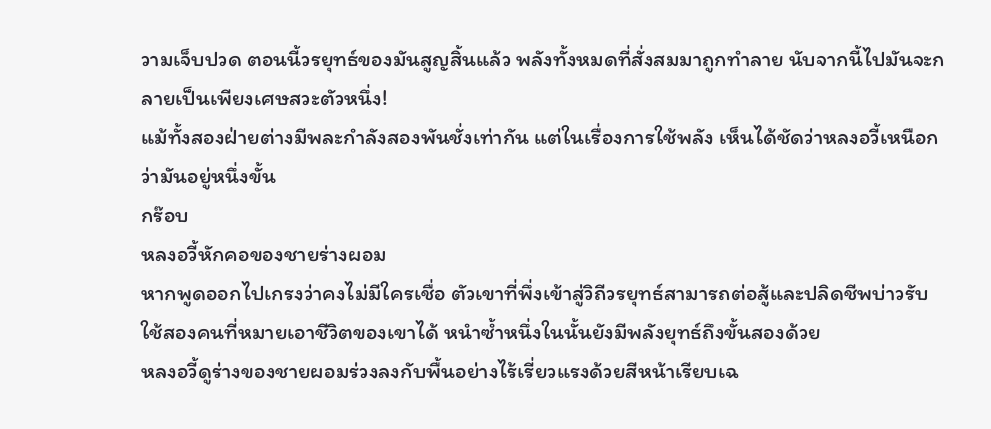วามเจ็บปวด ตอนนี้วรยุทธ์ของมันสูญสิ้นแล้ว พลังทั้งหมดที่สั่งสมมาถูกทำลาย นับจากนี้ไปมันจะกลายเป็นเพียงเศษสวะตัวหนึ่ง!
แม้ทั้งสองฝ่ายต่างมีพละกำลังสองพันชั่งเท่ากัน แต่ในเรื่องการใช้พลัง เห็นได้ชัดว่าหลงอวี้เหนือกว่ามันอยู่หนึ่งขั้น
กร๊อบ
หลงอวี้หักคอของชายร่างผอม
หากพูดออกไปเกรงว่าคงไม่มีใครเชื่อ ตัวเขาที่พึ่งเข้าสู่วิถีวรยุทธ์สามารถต่อสู้และปลิดชีพบ่าวรับใช้สองคนที่หมายเอาชีวิตของเขาได้ หนำซ้ำหนึ่งในนั้นยังมีพลังยุทธ์ถึงขั้นสองด้วย
หลงอวี้ดูร่างของชายผอมร่วงลงกับพื้นอย่างไร้เรี่ยวแรงด้วยสีหน้าเรียบเฉ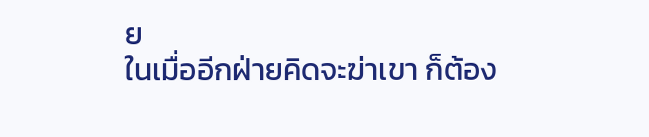ย
ในเมื่ออีกฝ่ายคิดจะฆ่าเขา ก็ต้อง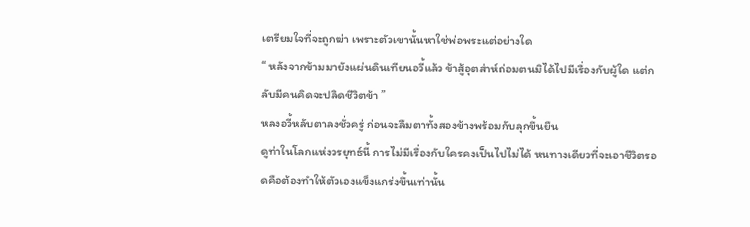เตรียมใจที่จะถูกฆ่า เพราะตัวเขานั้นหาใช่พ่อพระแต่อย่างใด
“ หลังจากข้ามมายังแผ่นดินเทียนอวี้แล้ว ข้าสู้อุตส่าห์ถ่อมตนมิได้ไปมีเรื่องกับผู้ใด แต่กลับมีคนคิดจะปลิดชีวิตข้า ”
หลงอวี้หลับตาลงชั่วครู่ ก่อนจะลืมตาทั้งสองข้างพร้อมกับลุกขึ้นยืน
ดูท่าในโลกแห่งวรยุทธ์นี้ การไม่มีเรื่องกับใครคงเป็นไปไม่ได้ หนทางเดียวที่จะเอาชีวิตรอดคือต้องทำให้ตัวเองแข็งแกร่งขึ้นเท่านั้น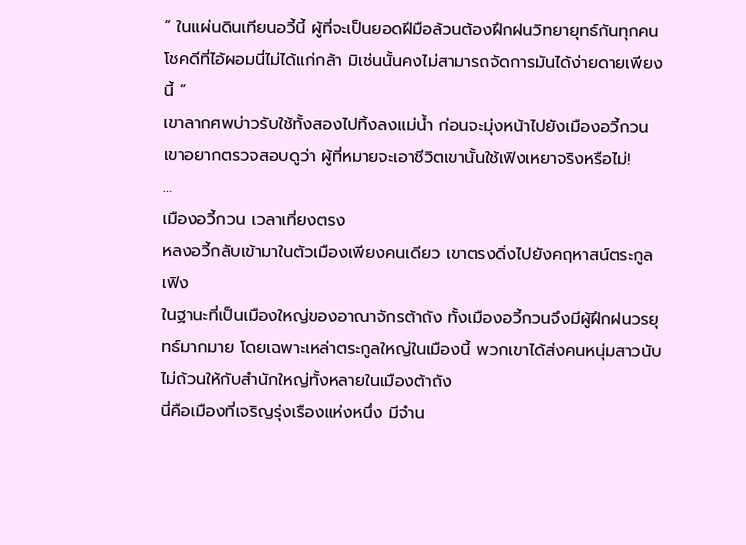“ ในแผ่นดินเทียนอวี้นี้ ผู้ที่จะเป็นยอดฝีมือล้วนต้องฝึกฝนวิทยายุทธ์กันทุกคน โชคดีที่ไอ้ผอมนี่ไม่ได้แก่กล้า มิเช่นนั้นคงไม่สามารถจัดการมันได้ง่ายดายเพียงนี้ ”
เขาลากศพบ่าวรับใช้ทั้งสองไปทิ้งลงแม่น้ำ ก่อนจะมุ่งหน้าไปยังเมืองอวี้กวน
เขาอยากตรวจสอบดูว่า ผู้ที่หมายจะเอาชีวิตเขานั้นใช้เฟิงเหยาจริงหรือไม่!
…
เมืองอวี้กวน เวลาเที่ยงตรง
หลงอวี้กลับเข้ามาในตัวเมืองเพียงคนเดียว เขาตรงดิ่งไปยังคฤหาสน์ตระกูลเฟิง
ในฐานะที่เป็นเมืองใหญ่ของอาณาจักรต้าถัง ทั้งเมืองอวี้กวนจึงมีผู้ฝึกฝนวรยุทธ์มากมาย โดยเฉพาะเหล่าตระกูลใหญ่ในเมืองนี้ พวกเขาได้ส่งคนหนุ่มสาวนับไม่ถ้วนให้กับสำนักใหญ่ทั้งหลายในเมืองต้าถัง
นี่คือเมืองที่เจริญรุ่งเรืองแห่งหนึ่ง มีจำน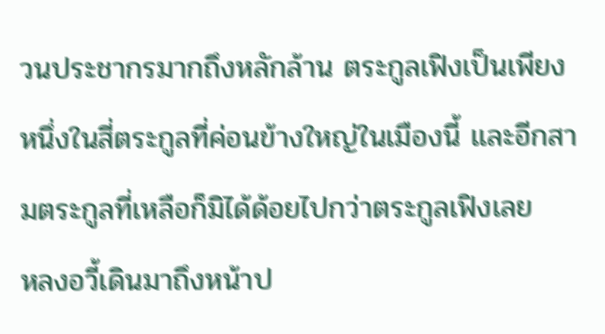วนประชากรมากถึงหลักล้าน ตระกูลเฟิงเป็นเพียงหนึ่งในสี่ตระกูลที่ค่อนข้างใหญ่ในเมืองนี้ และอีกสามตระกูลที่เหลือก็มิได้ด้อยไปกว่าตระกูลเฟิงเลย
หลงอวี้เดินมาถึงหน้าป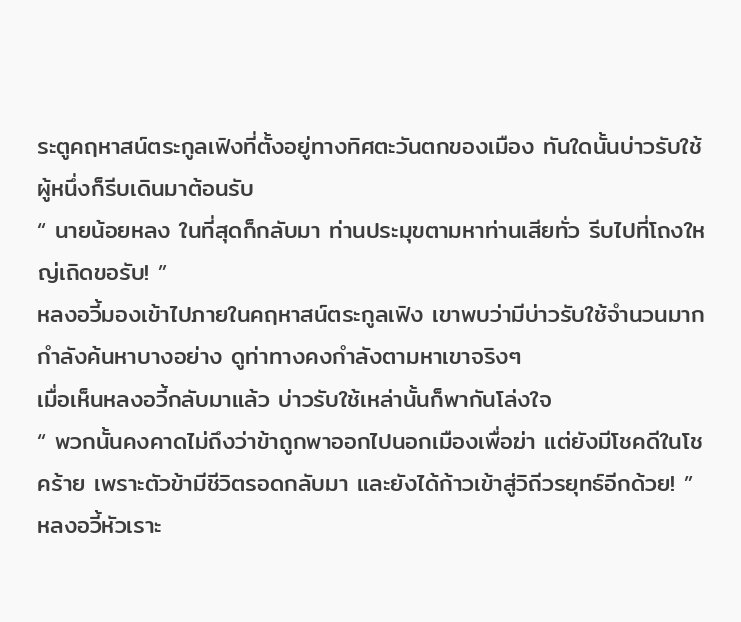ระตูคฤหาสน์ตระกูลเฟิงที่ตั้งอยู่ทางทิศตะวันตกของเมือง ทันใดนั้นบ่าวรับใช้ผู้หนึ่งก็รีบเดินมาต้อนรับ
“ นายน้อยหลง ในที่สุดก็กลับมา ท่านประมุขตามหาท่านเสียทั่ว รีบไปที่โถงใหญ่เถิดขอรับ! ”
หลงอวี้มองเข้าไปภายในคฤหาสน์ตระกูลเฟิง เขาพบว่ามีบ่าวรับใช้จำนวนมากกำลังค้นหาบางอย่าง ดูท่าทางคงกำลังตามหาเขาจริงๆ
เมื่อเห็นหลงอวี้กลับมาแล้ว บ่าวรับใช้เหล่านั้นก็พากันโล่งใจ
“ พวกนั้นคงคาดไม่ถึงว่าข้าถูกพาออกไปนอกเมืองเพื่อฆ่า แต่ยังมีโชคดีในโชคร้าย เพราะตัวข้ามีชีวิตรอดกลับมา และยังได้ก้าวเข้าสู่วิถีวรยุทธ์อีกด้วย! ”
หลงอวี้หัวเราะ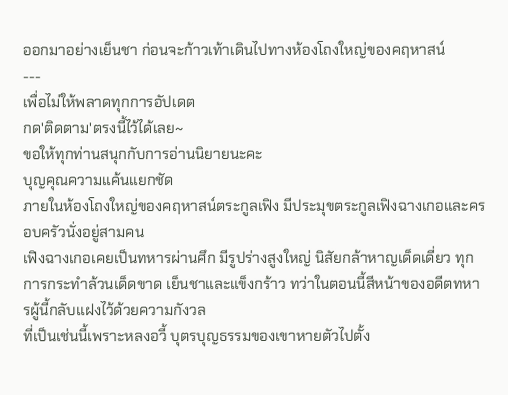ออกมาอย่างเย็นชา ก่อนจะก้าวเท้าเดินไปทางห้องโถงใหญ่ของคฤหาสน์
---
เพื่อไม่ให้พลาดทุกการอัปเดต
กด'ติดตาม'ตรงนี้ไว้ได้เลย~
ขอให้ทุกท่านสนุกกับการอ่านนิยายนะคะ
บุญคุณความแค้นแยกชัด
ภายในห้องโถงใหญ่ของคฤหาสน์ตระกูลเฟิง มีประมุขตระกูลเฟิงฉางเกอและครอบครัวนั่งอยู่สามคน
เฟิงฉางเกอเคยเป็นทหารผ่านศึก มีรูปร่างสูงใหญ่ นิสัยกล้าหาญเด็ดเดี่ยว ทุกการกระทำล้วนเด็ดขาด เย็นชาและแข็งกร้าว ทว่าในตอนนี้สีหน้าของอดีตทหารผู้นี้กลับแฝงไว้ด้วยความกังวล
ที่เป็นเช่นนี้เพราะหลงอวี้ บุตรบุญธรรมของเขาหายตัวไปตั้ง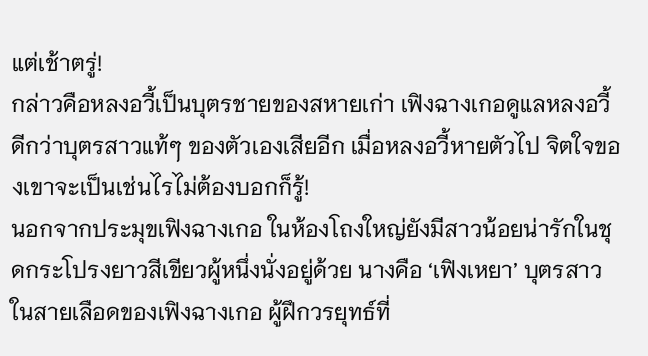แต่เช้าตรู่!
กล่าวคือหลงอวี้เป็นบุตรชายของสหายเก่า เฟิงฉางเกอดูแลหลงอวี้ดีกว่าบุตรสาวแท้ๆ ของตัวเองเสียอีก เมื่อหลงอวี้หายตัวไป จิตใจของเขาจะเป็นเช่นไรไม่ต้องบอกก็รู้!
นอกจากประมุขเฟิงฉางเกอ ในห้องโถงใหญ่ยังมีสาวน้อยน่ารักในชุดกระโปรงยาวสีเขียวผู้หนึ่งนั่งอยู่ด้วย นางคือ ‘เฟิงเหยา’ บุตรสาวในสายเลือดของเฟิงฉางเกอ ผู้ฝึกวรยุทธ์ที่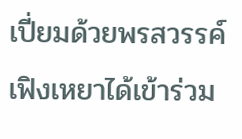เปี่ยมด้วยพรสวรรค์
เฟิงเหยาได้เข้าร่วม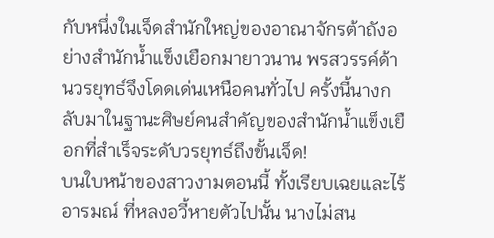กับหนึ่งในเจ็ดสำนักใหญ่ของอาณาจักรต้าถังอย่างสำนักน้ำแข็งเยือกมายาวนาน พรสวรรค์ด้านวรยุทธ์จึงโดดเด่นเหนือคนทั่วไป ครั้งนี้นางกลับมาในฐานะศิษย์คนสำคัญของสำนักน้ำแข็งเยือกที่สำเร็จระดับวรยุทธ์ถึงขั้นเจ็ด!
บนใบหน้าของสาวงามตอนนี้ ทั้งเรียบเฉยและไร้อารมณ์ ที่หลงอวี้หายตัวไปนั้น นางไม่สน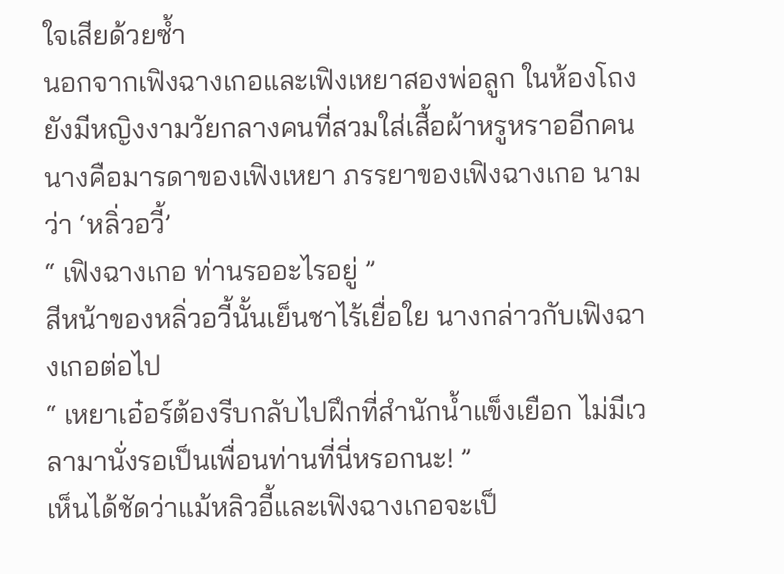ใจเสียด้วยซ้ำ
นอกจากเฟิงฉางเกอและเฟิงเหยาสองพ่อลูก ในห้องโถงยังมีหญิงงามวัยกลางคนที่สวมใส่เสื้อผ้าหรูหราออีกคน นางคือมารดาของเฟิงเหยา ภรรยาของเฟิงฉางเกอ นามว่า ‘หลิ่วอวี้’
“ เฟิงฉางเกอ ท่านรออะไรอยู่ ”
สีหน้าของหลิ่วอวี้นั้นเย็นชาไร้เยื่อใย นางกล่าวกับเฟิงฉางเกอต่อไป
“ เหยาเอ๋อร์ต้องรีบกลับไปฝึกที่สำนักน้ำแข็งเยือก ไม่มีเวลามานั่งรอเป็นเพื่อนท่านที่นี่หรอกนะ! ”
เห็นได้ชัดว่าแม้หลิวอี้และเฟิงฉางเกอจะเป็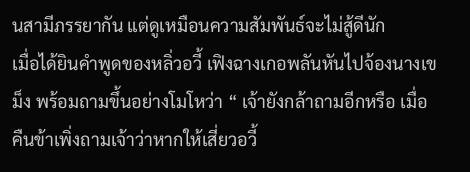นสามีภรรยากัน แต่ดูเหมือนความสัมพันธ์จะไม่สู้ดีนัก
เมื่อได้ยินคำพูดของหลิ่วอวี้ เฟิงฉางเกอพลันหันไปจ้องนางเขม็ง พร้อมถามขึ้นอย่างโมโหว่า “ เจ้ายังกล้าถามอีกหรือ เมื่อคืนข้าเพิ่งถามเจ้าว่าหากให้เสี่ยวอวี้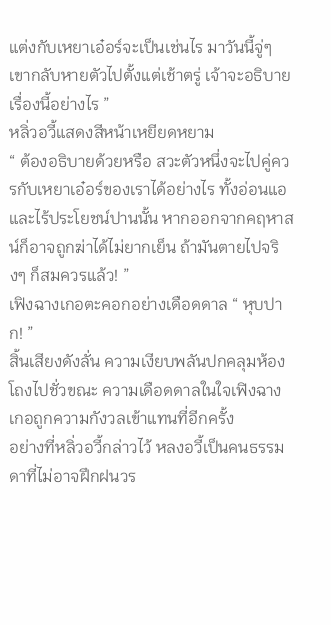แต่งกับเหยาเอ๋อร์จะเป็นเช่นไร มาวันนี้จู่ๆ เขากลับหายตัวไปตั้งแต่เช้าตรู่ เจ้าจะอธิบายเรื่องนี้อย่างไร ”
หลิ่วอวี้แสดงสีหน้าเหยียดหยาม
“ ต้องอธิบายด้วยหรือ สวะตัวหนึ่งจะไปคู่ควรกับเหยาเอ๋อร์ของเราได้อย่างไร ทั้งอ่อนแอและไร้ประโยชน์ปานนั้น หากออกจากคฤหาสน์ก็อาจถูกฆ่าได้ไม่ยากเย็น ถ้ามันตายไปจริงๆ ก็สมควรแล้ว! ”
เฟิงฉางเกอตะคอกอย่างเดือดดาล “ หุบปาก! ”
สิ้นเสียงดังลั่น ความเงียบพลันปกคลุมห้องโถงไปชั่วขณะ ความเดือดดาลในใจเฟิงฉางเกอถูกความกังวลเข้าแทนที่อีกครั้ง
อย่างที่หลิ่วอวี้กล่าวไว้ หลงอวี้เป็นคนธรรมดาที่ไม่อาจฝึกฝนวร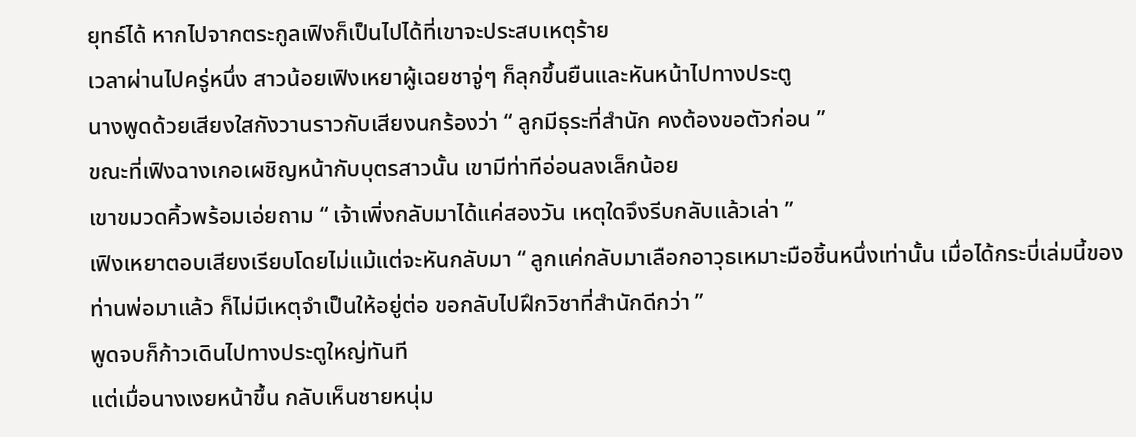ยุทธ์ได้ หากไปจากตระกูลเฟิงก็เป็นไปได้ที่เขาจะประสบเหตุร้าย
เวลาผ่านไปครู่หนึ่ง สาวน้อยเฟิงเหยาผู้เฉยชาจู่ๆ ก็ลุกขึ้นยืนและหันหน้าไปทางประตู
นางพูดด้วยเสียงใสกังวานราวกับเสียงนกร้องว่า “ ลูกมีธุระที่สำนัก คงต้องขอตัวก่อน ”
ขณะที่เฟิงฉางเกอเผชิญหน้ากับบุตรสาวนั้น เขามีท่าทีอ่อนลงเล็กน้อย
เขาขมวดคิ้วพร้อมเอ่ยถาม “ เจ้าเพิ่งกลับมาได้แค่สองวัน เหตุใดจึงรีบกลับแล้วเล่า ”
เฟิงเหยาตอบเสียงเรียบโดยไม่แม้แต่จะหันกลับมา “ ลูกแค่กลับมาเลือกอาวุธเหมาะมือชิ้นหนึ่งเท่านั้น เมื่อได้กระบี่เล่มนี้ของท่านพ่อมาแล้ว ก็ไม่มีเหตุจำเป็นให้อยู่ต่อ ขอกลับไปฝึกวิชาที่สำนักดีกว่า ”
พูดจบก็ก้าวเดินไปทางประตูใหญ่ทันที
แต่เมื่อนางเงยหน้าขึ้น กลับเห็นชายหนุ่ม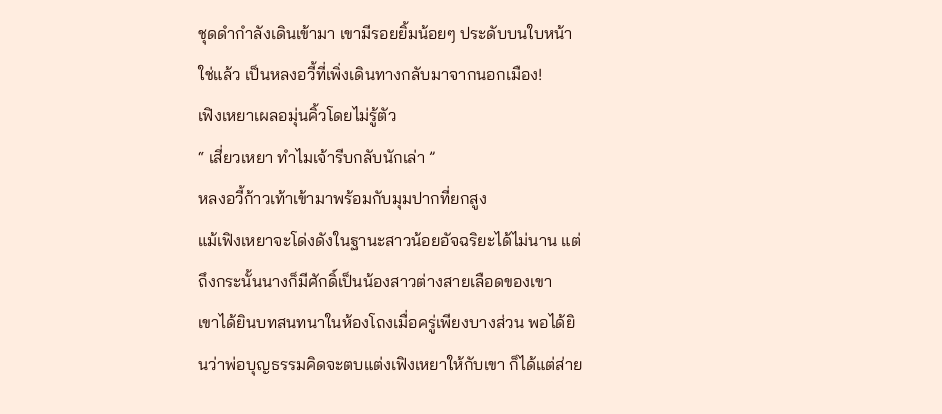ชุดดำกำลังเดินเข้ามา เขามีรอยยิ้มน้อยๆ ประดับบนใบหน้า
ใช่แล้ว เป็นหลงอวี้ที่เพิ่งเดินทางกลับมาจากนอกเมือง!
เฟิงเหยาเผลอมุ่นคิ้วโดยไม่รู้ตัว
“ เสี่ยวเหยา ทำไมเจ้ารีบกลับนักเล่า ”
หลงอวี้ก้าวเท้าเข้ามาพร้อมกับมุมปากที่ยกสูง
แม้เฟิงเหยาจะโด่งดังในฐานะสาวน้อยอัจฉริยะได้ไม่นาน แต่ถึงกระนั้นนางก็มีศักดิ์เป็นน้องสาวต่างสายเลือดของเขา
เขาได้ยินบทสนทนาในห้องโถงเมื่อครู่เพียงบางส่วน พอได้ยินว่าพ่อบุญธรรมคิดจะตบแต่งเฟิงเหยาให้กับเขา ก็ได้แต่ส่าย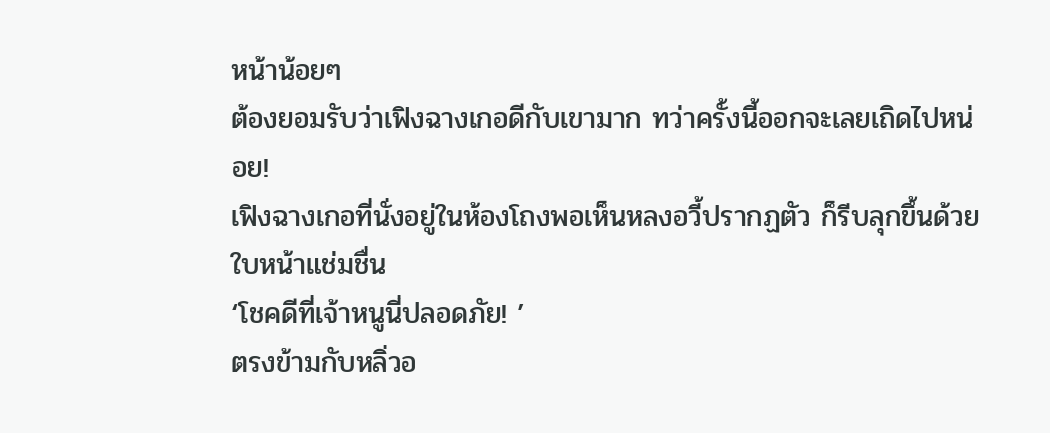หน้าน้อยๆ
ต้องยอมรับว่าเฟิงฉางเกอดีกับเขามาก ทว่าครั้งนี้ออกจะเลยเถิดไปหน่อย!
เฟิงฉางเกอที่นั่งอยู่ในห้องโถงพอเห็นหลงอวี้ปรากฏตัว ก็รีบลุกขึ้นด้วยใบหน้าแช่มชื่น
‘โชคดีที่เจ้าหนูนี่ปลอดภัย! ’
ตรงข้ามกับหลิ่วอ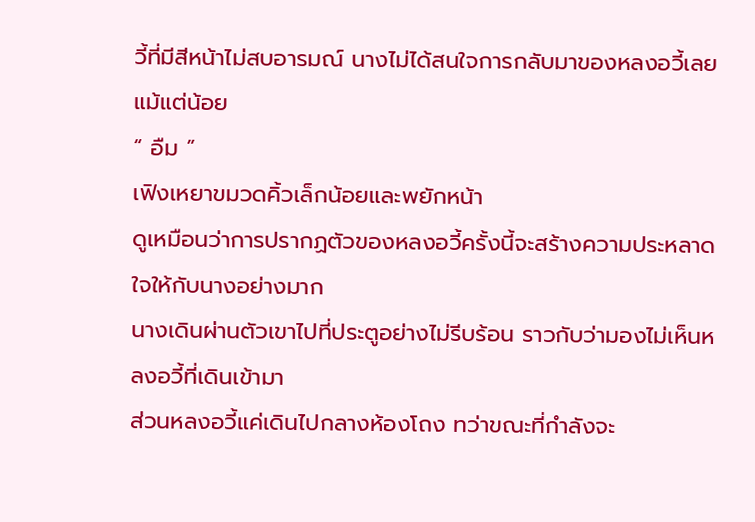วี้ที่มีสีหน้าไม่สบอารมณ์ นางไม่ได้สนใจการกลับมาของหลงอวี้เลยแม้แต่น้อย
“ อืม ”
เฟิงเหยาขมวดคิ้วเล็กน้อยและพยักหน้า
ดูเหมือนว่าการปรากฏตัวของหลงอวี้ครั้งนี้จะสร้างความประหลาดใจให้กับนางอย่างมาก
นางเดินผ่านตัวเขาไปที่ประตูอย่างไม่รีบร้อน ราวกับว่ามองไม่เห็นหลงอวี้ที่เดินเข้ามา
ส่วนหลงอวี้แค่เดินไปกลางห้องโถง ทว่าขณะที่กำลังจะ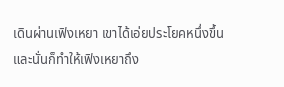เดินผ่านเฟิงเหยา เขาได้เอ่ยประโยคหนึ่งขึ้น และนั่นก็ทำให้เฟิงเหยาถึง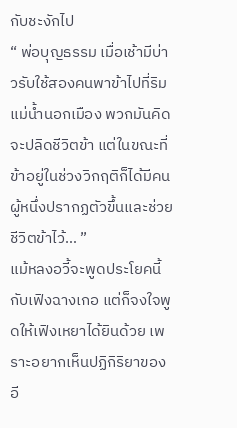กับชะงักไป
“ พ่อบุญธรรม เมื่อเช้ามีบ่าวรับใช้สองคนพาข้าไปที่ริมแม่น้ำนอกเมือง พวกมันคิดจะปลิดชีวิตข้า แต่ในขณะที่ข้าอยู่ในช่วงวิกฤติก็ได้มีคนผู้หนึ่งปรากฏตัวขึ้นและช่วยชีวิตข้าไว้… ”
แม้หลงอวี้จะพูดประโยคนี้กับเฟิงฉางเกอ แต่ก็จงใจพูดให้เฟิงเหยาได้ยินด้วย เพราะอยากเห็นปฏิกิริยาของอี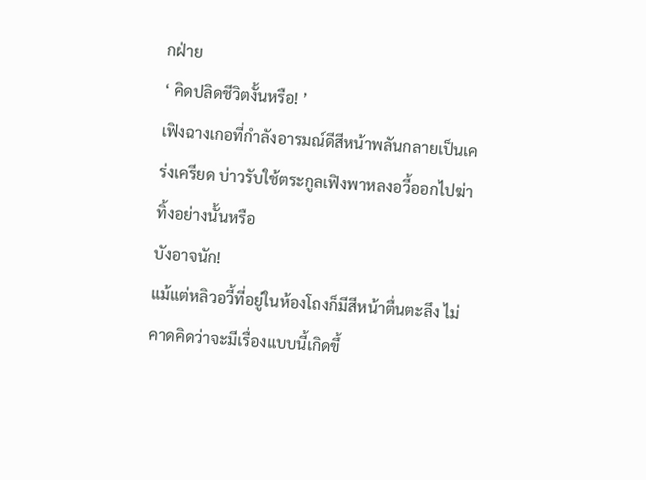กฝ่าย
‘ คิดปลิดชีวิตงั้นหรือ! ’
เฟิงฉางเกอที่กำลังอารมณ์ดีสีหน้าพลันกลายเป็นเคร่งเครียด บ่าวรับใช้ตระกูลเฟิงพาหลงอวี้ออกไปฆ่าทิ้งอย่างนั้นหรือ
บังอาจนัก!
แม้แต่หลิวอวี้ที่อยู่ในห้องโถงก็มีสีหน้าตื่นตะลึง ไม่คาดคิดว่าจะมีเรื่องแบบนี้เกิดขึ้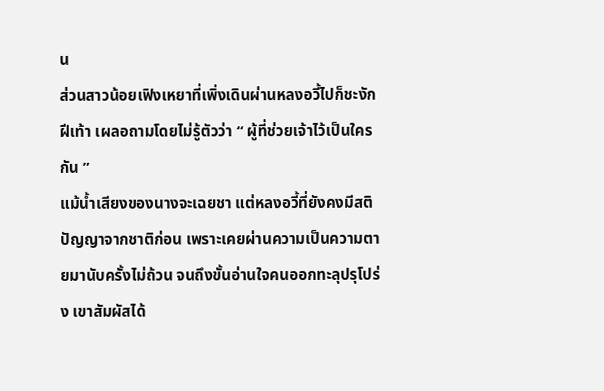น
ส่วนสาวน้อยเฟิงเหยาที่เพิ่งเดินผ่านหลงอวี้ไปก็ชะงักฝีเท้า เผลอถามโดยไม่รู้ตัวว่า “ ผู้ที่ช่วยเจ้าไว้เป็นใครกัน ”
แม้น้ำเสียงของนางจะเฉยชา แต่หลงอวี้ที่ยังคงมีสติปัญญาจากชาติก่อน เพราะเคยผ่านความเป็นความตายมานับครั้งไม่ถ้วน จนถึงขั้นอ่านใจคนออกทะลุปรุโปร่ง เขาสัมผัสได้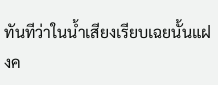ทันทีว่าในน้ำเสียงเรียบเฉยนั้นแฝงค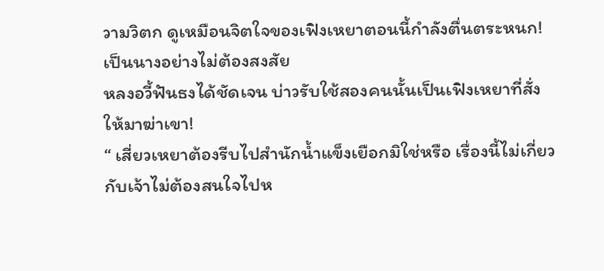วามวิตก ดูเหมือนจิตใจของเฟิงเหยาตอนนี้กำลังตื่นตระหนก!
เป็นนางอย่างไม่ต้องสงสัย
หลงอวี้ฟันธงได้ชัดเจน บ่าวรับใช้สองคนนั้นเป็นเฟิงเหยาที่สั่งให้มาฆ่าเขา!
“ เสี่ยวเหยาต้องรีบไปสำนักน้ำแข็งเยือกมิใช่หรือ เรื่องนี้ไม่เกี่ยวกับเจ้าไม่ต้องสนใจไปห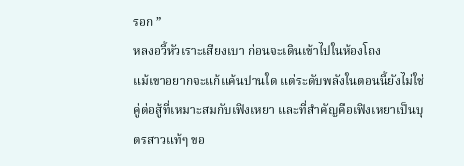รอก ”
หลงอวี้หัวเราะเสียงเบา ก่อนจะเดินเข้าไปในห้องโถง
แม้เขาอยากจะแก้แค้นปานใด แต่ระดับพลังในตอนนี้ยังไม่ใช่คู่ต่อสู้ที่เหมาะสมกับเฟิงเหยา และที่สำคัญคือเฟิงเหยาเป็นบุตรสาวแท้ๆ ขอ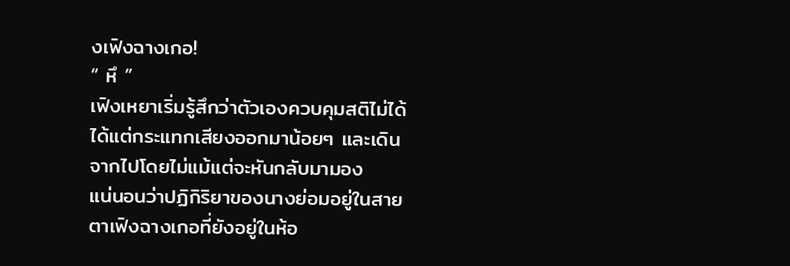งเฟิงฉางเกอ!
“ หึ ”
เฟิงเหยาเริ่มรู้สึกว่าตัวเองควบคุมสติไม่ได้ ได้แต่กระแทกเสียงออกมาน้อยๆ และเดินจากไปโดยไม่แม้แต่จะหันกลับมามอง
แน่นอนว่าปฏิกิริยาของนางย่อมอยู่ในสายตาเฟิงฉางเกอที่ยังอยู่ในห้อ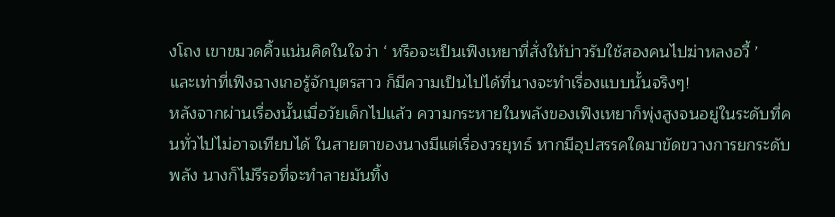งโถง เขาขมวดคิ้วแน่นคิดในใจว่า ‘ หรือจะเป็นเฟิงเหยาที่สั่งให้บ่าวรับใช้สองคนไปฆ่าหลงอวี้ ’
และเท่าที่เฟิงฉางเกอรู้จักบุตรสาว ก็มีความเป็นไปได้ที่นางจะทำเรื่องแบบนั้นจริงๆ!
หลังจากผ่านเรื่องนั้นเมื่อวัยเด็กไปแล้ว ความกระหายในพลังของเฟิงเหยาก็พุ่งสูงจนอยู่ในระดับที่คนทั่วไปไม่อาจเทียบได้ ในสายตาของนางมีแต่เรื่องวรยุทธ์ หากมีอุปสรรคใดมาขัดขวางการยกระดับพลัง นางก็ไม่รีรอที่จะทำลายมันทิ้ง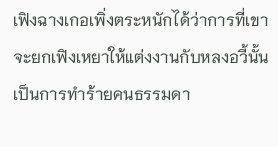เฟิงฉางเกอเพิ่งตระหนักได้ว่าการที่เขาจะยกเฟิงเหยาให้แต่งงานกับหลงอวี้นั้น เป็นการทำร้ายคนธรรมดา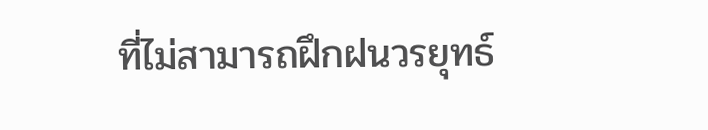ที่ไม่สามารถฝึกฝนวรยุทธ์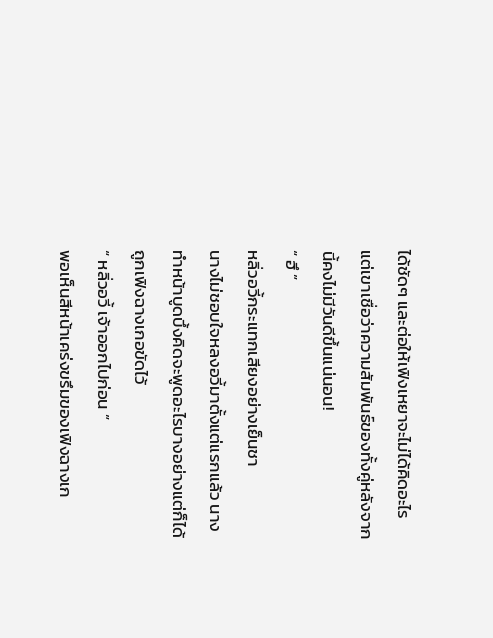ได้ชัดๆ และต่อให้เฟิงเหยาจะไม่ได้คิดอะไร แต่เขาเชื่อว่าความสัมพันธ์ของทั้งคู่หลังจากนี้คงไม่มีวันดีขึ้นแน่นอน!
“ ฮึ ”
หลิ่วอวี้กระแทกเสียงอย่างเย็นชา
นางไม่ชอบใจหลงอวี้มาตั้งแต่แรกแล้ว นางทำหน้าบูดบึ้งคิดจะพูดอะไรบางอย่างแต่ก็ได้ถูกเฟิงฉางเกอขัดไว้
“ หลิ่วอวี้ เจ้าออกไปก่อน ”
พอเห็นสีหน้าเคร่งขรึมของเฟิงฉางเก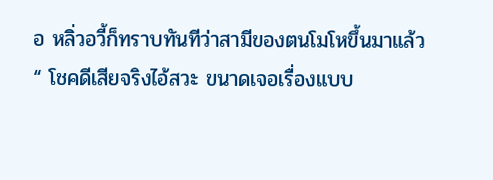อ หลิ่วอวี้ก็ทราบทันทีว่าสามีของตนโมโหขึ้นมาแล้ว
“ โชคดีเสียจริงไอ้สวะ ขนาดเจอเรื่องแบบ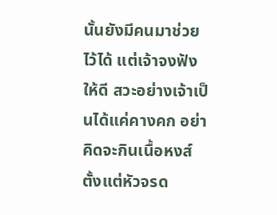นั้นยังมีคนมาช่วยไว้ได้ แต่เจ้าจงฟังให้ดี สวะอย่างเจ้าเป็นได้แค่คางคก อย่าคิดจะกินเนื้อหงส์ ตั้งแต่หัวจรด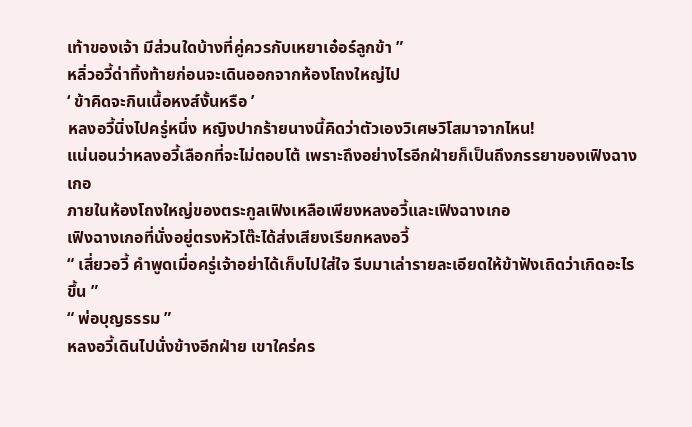เท้าของเจ้า มีส่วนใดบ้างที่คู่ควรกับเหยาเอ๋อร์ลูกข้า ”
หลิ่วอวี้ด่าทิ้งท้ายก่อนจะเดินออกจากห้องโถงใหญ่ไป
‘ ข้าคิดจะกินเนื้อหงส์งั้นหรือ ’
หลงอวี้นิ่งไปครู่หนึ่ง หญิงปากร้ายนางนี้คิดว่าตัวเองวิเศษวิโสมาจากไหน!
แน่นอนว่าหลงอวี้เลือกที่จะไม่ตอบโต้ เพราะถึงอย่างไรอีกฝ่ายก็เป็นถึงภรรยาของเฟิงฉางเกอ
ภายในห้องโถงใหญ่ของตระกูลเฟิงเหลือเพียงหลงอวี้และเฟิงฉางเกอ
เฟิงฉางเกอที่นั่งอยู่ตรงหัวโต๊ะได้ส่งเสียงเรียกหลงอวี้
“ เสี่ยวอวี้ คำพูดเมื่อครู่เจ้าอย่าได้เก็บไปใส่ใจ รีบมาเล่ารายละเอียดให้ข้าฟังเถิดว่าเกิดอะไรขึ้น ”
“ พ่อบุญธรรม ”
หลงอวี้เดินไปนั่งข้างอีกฝ่าย เขาใคร่คร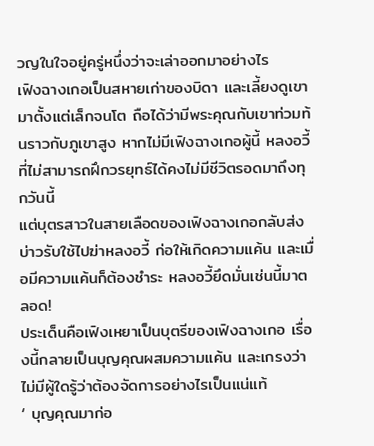วญในใจอยู่ครู่หนึ่งว่าจะเล่าออกมาอย่างไร
เฟิงฉางเกอเป็นสหายเก่าของบิดา และเลี้ยงดูเขามาตั้งแต่เล็กจนโต ถือได้ว่ามีพระคุณกับเขาท่วมท้นราวกับภูเขาสูง หากไม่มีเฟิงฉางเกอผู้นี้ หลงอวี้ที่ไม่สามารถฝึกวรยุทธ์ได้คงไม่มีชีวิตรอดมาถึงทุกวันนี้
แต่บุตรสาวในสายเลือดของเฟิงฉางเกอกลับส่งบ่าวรับใช้ไปฆ่าหลงอวี้ ก่อให้เกิดความแค้น และเมื่อมีความแค้นก็ต้องชำระ หลงอวี้ยึดมั่นเช่นนี้มาตลอด!
ประเด็นคือเฟิงเหยาเป็นบุตรีของเฟิงฉางเกอ เรื่องนี้กลายเป็นบุญคุณผสมความแค้น และเกรงว่าไม่มีผู้ใดรู้ว่าต้องจัดการอย่างไรเป็นแน่แท้
‘ บุญคุณมาก่อ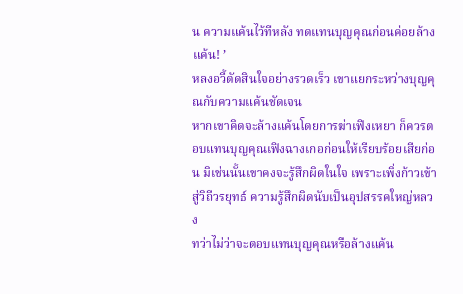น ความแค้นไว้ทีหลัง ทดแทนบุญคุณก่อนค่อยล้างแค้น! ’
หลงอวี้ตัดสินใจอย่างรวดเร็ว เขาแยกระหว่างบุญคุณกับความแค้นชัดเจน
หากเขาคิดจะล้างแค้นโดยการฆ่าเฟิงเหยา ก็ควรตอบแทนบุญคุณเฟิงฉางเกอก่อนให้เรียบร้อยเสียก่อน มิเช่นนั้นเขาคงจะรู้สึกผิดในใจ เพราะเพิ่งก้าวเข้าสู่วิถีวรยุทธ์ ความรู้สึกผิดนับเป็นอุปสรรคใหญ่หลวง
ทว่าไม่ว่าจะตอบแทนบุญคุณหรือล้างแค้น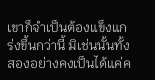เขาก็จำเป็นต้องแข็งแกร่งขึ้นกว่านี้ มิเช่นนั้นทั้งสองอย่างคงเป็นได้แค่ค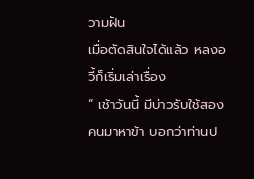วามฝัน
เมื่อตัดสินใจได้แล้ว หลงอวี้ก็เริ่มเล่าเรื่อง
“ เช้าวันนี้ มีบ่าวรับใช้สองคนมาหาข้า บอกว่าท่านป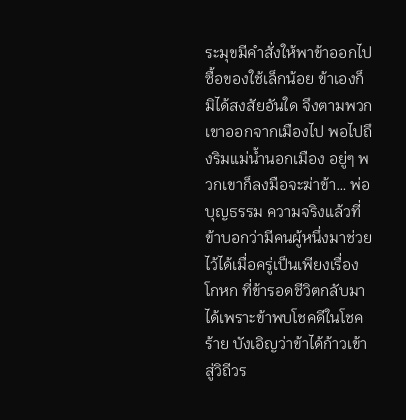ระมุขมีคำสั่งให้พาข้าออกไปซื้อของใช้เล็กน้อย ข้าเองก็มิได้สงสัยอันใด จึงตามพวกเขาออกจากเมืองไป พอไปถึงริมแม่น้ำนอกเมือง อยู่ๆ พวกเขาก็ลงมือจะฆ่าข้า… พ่อบุญธรรม ความจริงแล้วที่ข้าบอกว่ามีคนผู้หนึ่งมาช่วยไว้ได้เมื่อครู่เป็นเพียงเรื่องโกหก ที่ข้ารอดชีวิตกลับมาได้เพราะข้าพบโชคดีในโชคร้าย บังเอิญว่าข้าได้ก้าวเข้าสู่วิถีวร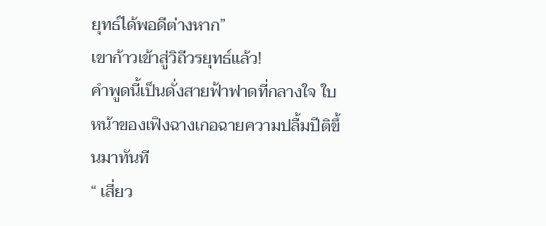ยุทธ์ได้พอดีต่างหาก”
เขาก้าวเข้าสู่วิถีวรยุทธ์แล้ว!
คำพูดนี้เป็นดั่งสายฟ้าฟาดที่กลางใจ ใบหน้าของเฟิงฉางเกอฉายความปลื้มปีติขึ้นมาทันที
“ เสี่ยว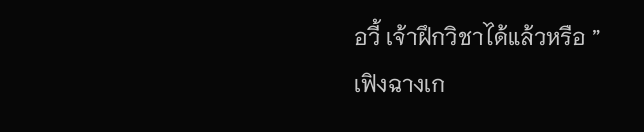อวี้ เจ้าฝึกวิชาได้แล้วหรือ ”
เฟิงฉางเก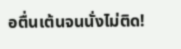อตื่นเต้นจนนั่งไม่ติด!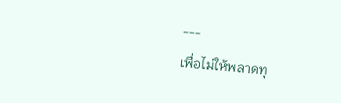---
เพื่อไม่ให้พลาดทุ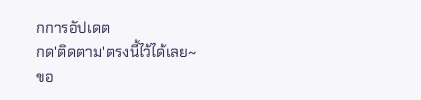กการอัปเดต
กด'ติดตาม'ตรงนี้ไว้ได้เลย~
ขอ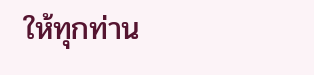ให้ทุกท่าน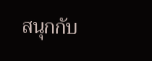สนุกกับ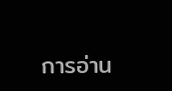การอ่าน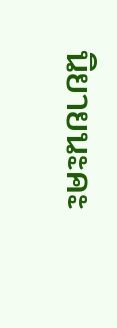นิยายนะคะ